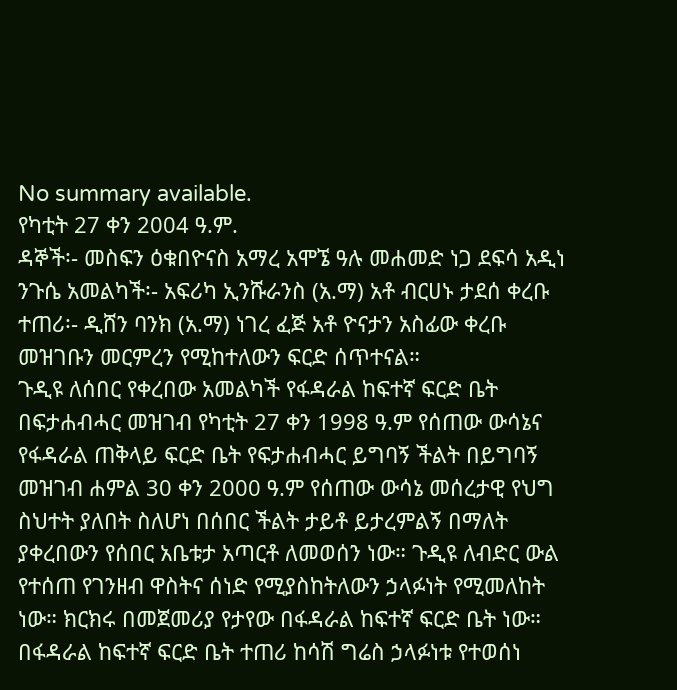No summary available.
የካቲት 27 ቀን 2004 ዓ.ም.
ዳኞች፡- መስፍን ዕቁበዮናስ አማረ አሞኜ ዓሉ መሐመድ ነጋ ደፍሳ አዲነ ንጉሴ አመልካች፡- አፍሪካ ኢንሹራንስ (አ.ማ) አቶ ብርሀኑ ታደሰ ቀረቡ ተጠሪ፡- ዲሸን ባንክ (አ.ማ) ነገረ ፈጅ አቶ ዮናታን አስፊው ቀረቡ መዝገቡን መርምረን የሚከተለውን ፍርድ ሰጥተናል።
ጉዲዩ ለሰበር የቀረበው አመልካች የፋዳራል ከፍተኛ ፍርድ ቤት በፍታሐብሓር መዝገብ የካቲት 27 ቀን 1998 ዓ.ም የሰጠው ውሳኔና የፋዳራል ጠቅላይ ፍርድ ቤት የፍታሐብሓር ይግባኝ ችልት በይግባኝ መዝገብ ሐምል 30 ቀን 2000 ዓ.ም የሰጠው ውሳኔ መሰረታዊ የህግ ስህተት ያለበት ስለሆነ በሰበር ችልት ታይቶ ይታረምልኝ በማለት ያቀረበውን የሰበር አቤቱታ አጣርቶ ለመወሰን ነው። ጉዲዩ ለብድር ውል የተሰጠ የገንዘብ ዋስትና ሰነድ የሚያስከትለውን ኃላፉነት የሚመለከት ነው። ክርክሩ በመጀመሪያ የታየው በፋዳራል ከፍተኛ ፍርድ ቤት ነው። በፋዳራል ከፍተኛ ፍርድ ቤት ተጠሪ ከሳሽ ግሬስ ኃላፉነቱ የተወሰነ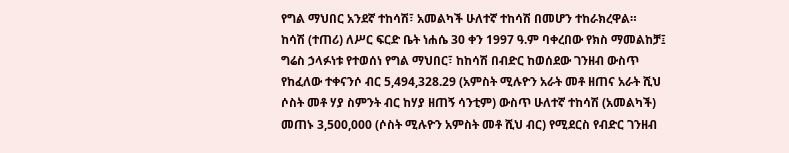የግል ማህበር አንደኛ ተከሳሽ፣ አመልካች ሁለተኛ ተከሳሽ በመሆን ተከራክረዋል።
ከሳሽ (ተጠሪ) ለሥር ፍርድ ቤት ነሐሴ 30 ቀን 1997 ዓ.ም ባቀረበው የክስ ማመልከቻ፤
ግሬስ ኃላፉነቱ የተወሰነ የግል ማህበር፣ ከከሳሽ በብድር ከወሰደው ገንዘብ ውስጥ የከፈለው ተቀናንሶ ብር 5,494,328.29 (አምስት ሚሉዮን አራት መቶ ዘጠና አራት ሺህ ሶስት መቶ ሃያ ስምንት ብር ከሃያ ዘጠኝ ሳንቲም) ውስጥ ሁለተኛ ተከሳሽ (አመልካች) መጠኑ 3,500,000 (ሶስት ሚሉዮን አምስት መቶ ሺህ ብር) የሚደርስ የብድር ገንዘብ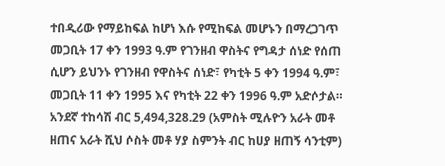ተበዲሪው የማይከፍል ከሆነ እሱ የሚከፍል መሆኑን በማረጋገጥ መጋቢት 17 ቀን 1993 ዓ.ም የገንዘብ ዋስትና የግዳታ ሰነድ የሰጠ ሲሆን ይህንኑ የገንዘብ የዋስትና ሰነድ፣ የካቲት 5 ቀን 1994 ዓ.ም፣ መጋቢት 11 ቀን 1995 እና የካቲት 22 ቀን 1996 ዓ.ም አድሶታል። አንደኛ ተከሳሽ ብር 5,494,328.29 (አምስት ሚሉዮን አራት መቶ ዘጠና አራት ሺህ ሶስት መቶ ሃያ ስምንት ብር ከሀያ ዘጠኝ ሳንቲም)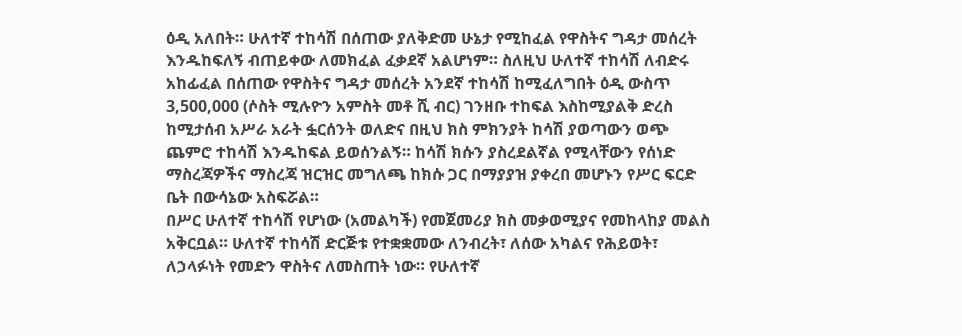ዕዲ አለበት። ሁለተኛ ተከሳሽ በሰጠው ያለቅድመ ሁኔታ የሚከፈል የዋስትና ግዳታ መሰረት እንዱከፍለኝ ብጠይቀው ለመክፈል ፈቃደኛ አልሆነም። ስለዚህ ሁለተኛ ተከሳሽ ለብድሩ አከፊፈል በሰጠው የዋስትና ግዳታ መሰረት አንደኛ ተከሳሽ ከሚፈለግበት ዕዲ ውስጥ 3,500,000 (ሶስት ሚሉዮን አምስት መቶ ሺ ብር) ገንዘቡ ተከፍል እስከሚያልቅ ድረስ ከሚታሰብ አሥራ አራት ፏርሰንት ወለድና በዚህ ክስ ምክንያት ከሳሽ ያወጣውን ወጭ ጨምሮ ተከሳሽ እንዱከፍል ይወሰንልኝ። ከሳሽ ክሱን ያስረደልኛል የሚላቸውን የሰነድ ማስረጃዎችና ማስረጃ ዝርዝር መግለጫ ከክሱ ጋር በማያያዝ ያቀረበ መሆኑን የሥር ፍርድ ቤት በውሳኔው አስፍሯል።
በሥር ሁለተኛ ተከሳሽ የሆነው (አመልካች) የመጀመሪያ ክስ መቃወሚያና የመከላከያ መልስ አቅርቧል። ሁለተኛ ተከሳሽ ድርጅቱ የተቋቋመው ለንብረት፣ ለሰው አካልና የሕይወት፣ ለኃላፉነት የመድን ዋስትና ለመስጠት ነው። የሁለተኛ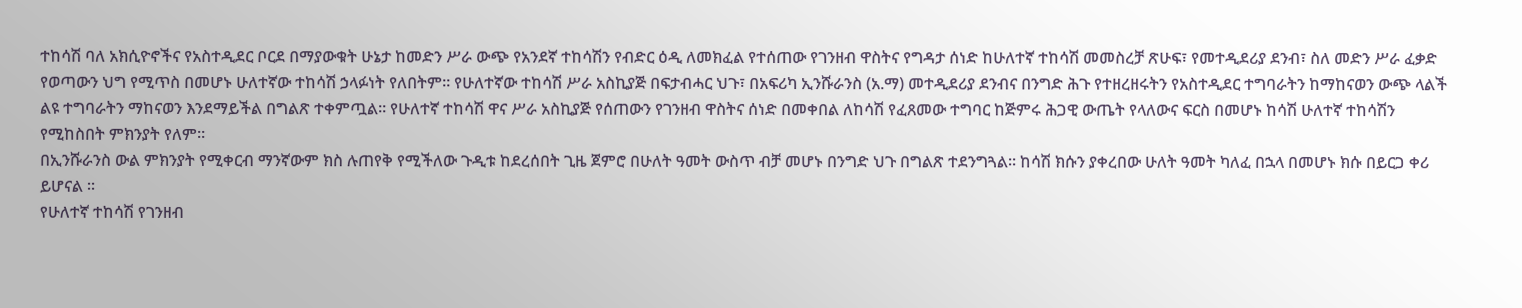ተከሳሽ ባለ አክሲዮኖችና የአስተዲደር ቦርደ በማያውቁት ሁኔታ ከመድን ሥራ ውጭ የአንደኛ ተከሳሽን የብድር ዕዲ ለመክፈል የተሰጠው የገንዘብ ዋስትና የግዳታ ሰነድ ከሁለተኛ ተከሳሽ መመስረቻ ጽሁፍ፣ የመተዲደሪያ ደንብ፣ ስለ መድን ሥራ ፈቃድ የወጣውን ህግ የሚጥስ በመሆኑ ሁለተኛው ተከሳሽ ኃላፉነት የለበትም። የሁለተኛው ተከሳሽ ሥራ አስኪያጅ በፍታብሓር ህጉ፣ በአፍሪካ ኢንሹራንስ (አ.ማ) መተዲደሪያ ደንብና በንግድ ሕጉ የተዘረዘሩትን የአስተዲደር ተግባራትን ከማከናወን ውጭ ላልች ልዩ ተግባራትን ማከናወን እንደማይችል በግልጽ ተቀምጧል። የሁለተኛ ተከሳሽ ዋና ሥራ አስኪያጅ የሰጠውን የገንዘብ ዋስትና ሰነድ በመቀበል ለከሳሽ የፈጸመው ተግባር ከጅምሩ ሕጋዊ ውጤት የላለውና ፍርስ በመሆኑ ከሳሽ ሁለተኛ ተከሳሽን የሚከስበት ምክንያት የለም።
በኢንሹራንስ ውል ምክንያት የሚቀርብ ማንኛውም ክስ ሉጠየቅ የሚችለው ጉዲቱ ከደረሰበት ጊዜ ጀምሮ በሁለት ዓመት ውስጥ ብቻ መሆኑ በንግድ ህጉ በግልጽ ተደንግጓል። ከሳሽ ክሱን ያቀረበው ሁለት ዓመት ካለፈ በኋላ በመሆኑ ክሱ በይርጋ ቀሪ ይሆናል ።
የሁለተኛ ተከሳሽ የገንዘብ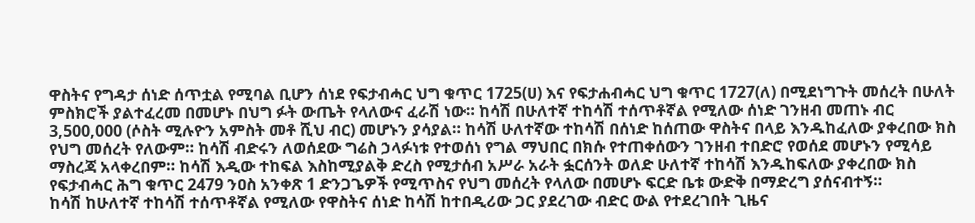ዋስትና የግዳታ ሰነድ ሰጥቷል የሚባል ቢሆን ሰነደ የፍታብሓር ህግ ቁጥር 1725(ሀ) እና የፍታሐብሓር ህግ ቁጥር 1727(ለ) በሚደነግጉት መሰረት በሁለት ምስክሮች ያልተፈረመ በመሆኑ በህግ ፉት ውጤት የላለውና ፈራሽ ነው። ከሳሽ በሁለተኛ ተከሳሽ ተሰጥቶኛል የሚለው ሰነድ ገንዘብ መጠኑ ብር 3,500,000 (ሶስት ሚሉዮን አምስት መቶ ሺህ ብር) መሆኑን ያሳያል። ከሳሽ ሁለተኛው ተከሳሽ በሰነድ ከሰጠው ዋስትና በላይ እንዱከፈለው ያቀረበው ክስ የህግ መሰረት የለውም። ከሳሽ ብድሩን ለወሰደው ግሬስ ኃላፉነቱ የተወሰነ የግል ማህበር በክሱ የተጠቀሰውን ገንዘብ ተበድሮ የወሰደ መሆኑን የሚሳይ ማስረጃ አላቀረበም። ከሳሽ እዲው ተከፍል እስከሚያልቅ ድረስ የሚታሰብ አሥራ አራት ፏርሰንት ወለድ ሁለተኛ ተከሳሽ እንዱከፍለው ያቀረበው ክስ የፍታብሓር ሕግ ቁጥር 2479 ንዐስ አንቀጽ 1 ድንጋጌዎች የሚጥስና የህግ መሰረት የላለው በመሆኑ ፍርድ ቤቱ ውድቅ በማድረግ ያሰናብተኝ።
ከሳሽ ከሁለተኛ ተከሳሽ ተሰጥቶኛል የሚለው የዋስትና ሰነድ ከሳሽ ከተበዲሪው ጋር ያደረገው ብድር ውል የተደረገበት ጊዜና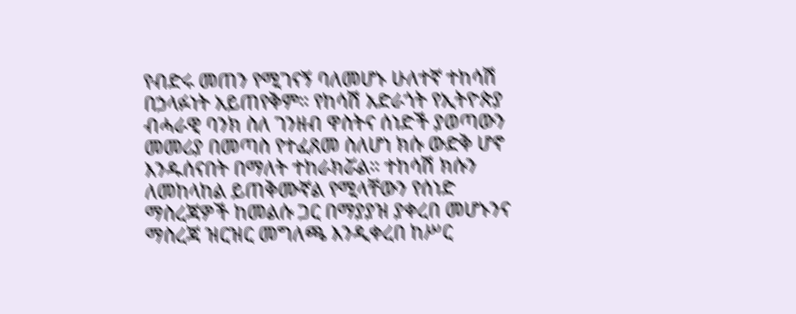የብድሩ መጠን የሚገናኝ ባለመሆኑ ሁለተኛ ተከሳሽ በኃላፉነት አይጠየቅም። የከሳሽ አድራጎት የኢትዮጵያ ብሓራዊ ባንክ ስለ ገንዘብ ዋስትና ሰነድች ያወጣውን መመሪያ በመጣስ የተፈጸመ ስለሆነ ክሱ ውድቅ ሆኖ እንዱሰናበት በማለት ተከራክሯል። ተከሳሽ ክሱን ለመከላከል ይጠቅሙኛል የሚላቸውን የሰነድ ማስረጃዎች ከመልሱ ጋር በማያያዝ ያቀረበ መሆኑንና ማስረጃ ዝርዝር መግለጫ እንዲቀረበ ከሥር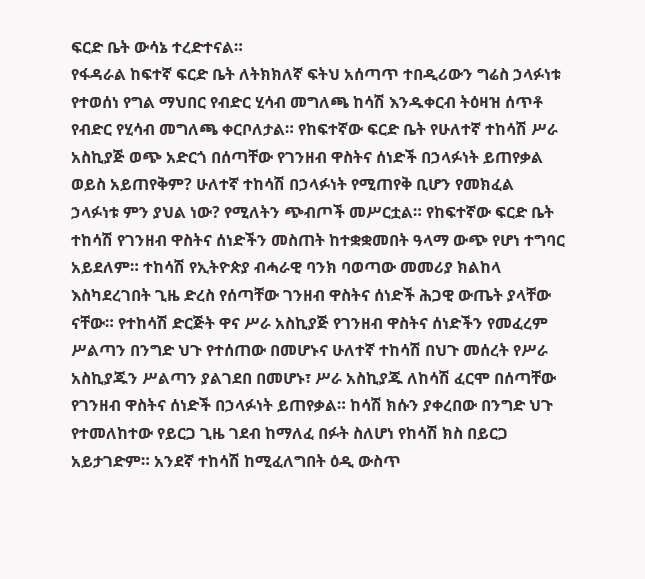ፍርድ ቤት ውሳኔ ተረድተናል።
የፋዳራል ከፍተኛ ፍርድ ቤት ለትክክለኛ ፍትህ አሰጣጥ ተበዲሪውን ግሬስ ኃላፉነቱ የተወሰነ የግል ማህበር የብድር ሂሳብ መግለጫ ከሳሽ እንዱቀርብ ትዕዛዝ ሰጥቶ የብድር የሂሳብ መግለጫ ቀርቦለታል። የከፍተኛው ፍርድ ቤት የሁለተኛ ተከሳሽ ሥራ አስኪያጅ ወጭ አድርጎ በሰጣቸው የገንዘብ ዋስትና ሰነድች በኃላፉነት ይጠየቃል ወይስ አይጠየቅም? ሁለተኛ ተከሳሽ በኃላፉነት የሚጠየቅ ቢሆን የመክፈል ኃላፉነቱ ምን ያህል ነው? የሚለትን ጭብጦች መሥርቷል። የከፍተኛው ፍርድ ቤት ተከሳሽ የገንዘብ ዋስትና ሰነድችን መስጠት ከተቋቋመበት ዓላማ ውጭ የሆነ ተግባር አይደለም። ተከሳሽ የኢትዮጵያ ብሓራዊ ባንክ ባወጣው መመሪያ ክልከላ እስካደረገበት ጊዜ ድረስ የሰጣቸው ገንዘብ ዋስትና ሰነድች ሕጋዊ ውጤት ያላቸው ናቸው። የተከሳሽ ድርጅት ዋና ሥራ አስኪያጅ የገንዘብ ዋስትና ሰነድችን የመፈረም ሥልጣን በንግድ ህጉ የተሰጠው በመሆኑና ሁለተኛ ተከሳሽ በህጉ መሰረት የሥራ አስኪያጁን ሥልጣን ያልገደበ በመሆኑ፣ ሥራ አስኪያጁ ለከሳሽ ፈርሞ በሰጣቸው የገንዘብ ዋስትና ሰነድች በኃላፉነት ይጠየቃል። ከሳሽ ክሱን ያቀረበው በንግድ ህጉ የተመለከተው የይርጋ ጊዜ ገደብ ከማለፈ በፉት ስለሆነ የከሳሽ ክስ በይርጋ አይታገድም። አንደኛ ተከሳሽ ከሚፈለግበት ዕዲ ውስጥ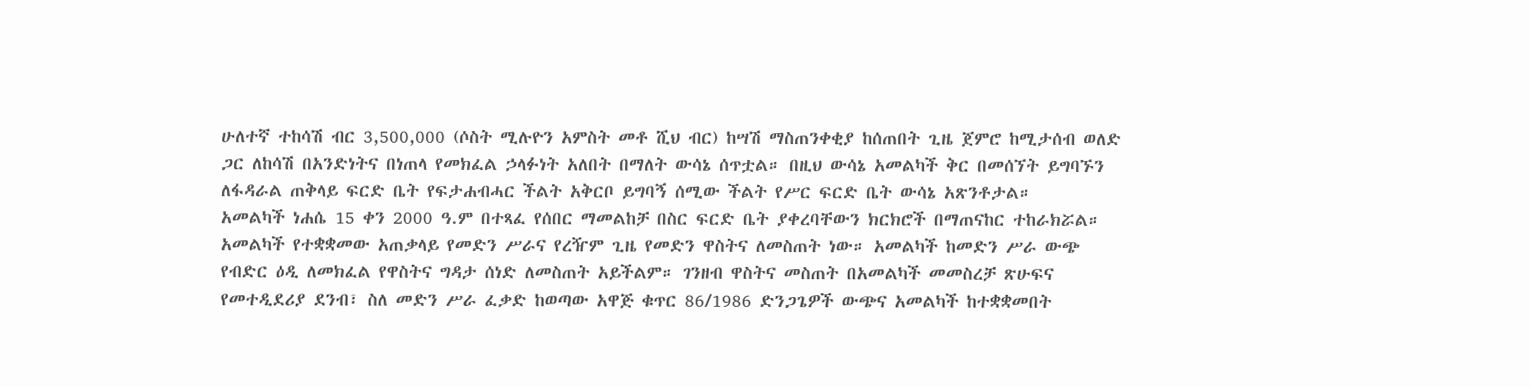ሁለተኛ ተከሳሽ ብር 3,500,000 (ሶስት ሚሉዮን አምስት መቶ ሺህ ብር) ከሣሽ ማስጠንቀቂያ ከሰጠበት ጊዜ ጀምሮ ከሚታሰብ ወለድ ጋር ለከሳሽ በአንድነትና በነጠላ የመክፈል ኃላፉነት አለበት በማለት ውሳኔ ሰጥቷል። በዚህ ውሳኔ አመልካች ቅር በመሰኘት ይግባኙን ለፋዳራል ጠቅላይ ፍርድ ቤት የፍታሐብሓር ችልት አቅርቦ ይግባኝ ሰሚው ችልት የሥር ፍርድ ቤት ውሳኔ አጽንቶታል።
አመልካች ነሐሴ 15 ቀን 2000 ዓ.ም በተጻፈ የሰበር ማመልከቻ በስር ፍርድ ቤት ያቀረባቸውን ክርክሮች በማጠናከር ተከራክሯል። አመልካች የተቋቋመው አጠቃላይ የመድን ሥራና የረዥም ጊዜ የመድን ዋስትና ለመስጠት ነው። አመልካች ከመድን ሥራ ውጭ የብድር ዕዲ ለመክፈል የዋስትና ግዳታ ሰነድ ለመስጠት አይችልም። ገንዘብ ዋስትና መስጠት በአመልካች መመስረቻ ጽሁፍና የመተዲደሪያ ደንብ፣ ስለ መድን ሥራ ፈቃድ ከወጣው አዋጅ ቁጥር 86/1986 ድንጋጌዎች ውጭና አመልካች ከተቋቋመበት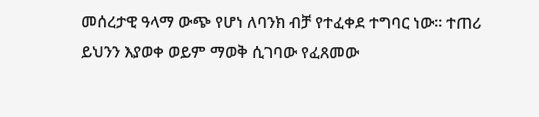መሰረታዊ ዓላማ ውጭ የሆነ ለባንክ ብቻ የተፈቀደ ተግባር ነው። ተጠሪ ይህንን እያወቀ ወይም ማወቅ ሲገባው የፈጸመው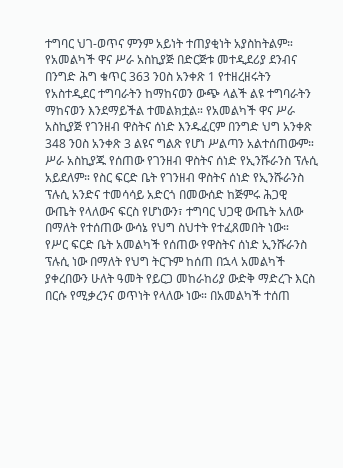ተግባር ህገ-ወጥና ምንም አይነት ተጠያቂነት አያስከትልም። የአመልካች ዋና ሥራ አስኪያጅ በድርጅቱ መተዲደሪያ ደንብና በንግድ ሕግ ቁጥር 363 ንዐስ አንቀጽ 1 የተዘረዘሩትን የአስተዲደር ተግባራትን ከማከናወን ውጭ ላልች ልዩ ተግባራትን ማከናወን እንደማይችል ተመልክቷል። የአመልካች ዋና ሥራ አስኪያጅ የገንዘብ ዋስትና ሰነድ እንዱፈርም በንግድ ህግ አንቀጽ 348 ንዐስ አንቀጽ 3 ልዩና ግልጽ የሆነ ሥልጣን አልተሰጠውም። ሥራ አስኪያጁ የሰጠው የገንዘብ ዋስትና ሰነድ የኢንሹራንስ ፕሉሲ አይደለም። የስር ፍርድ ቤት የገንዘብ ዋስትና ሰነድ የኢንሹራንስ ፕሉሲ አንድና ተመሳሳይ አድርጎ በመውሰድ ከጅምሩ ሕጋዊ ውጤት የላለውና ፍርስ የሆነውን፣ ተግባር ህጋዊ ውጤት አለው በማለት የተሰጠው ውሳኔ የህግ ስህተት የተፈጸመበት ነው።
የሥር ፍርድ ቤት አመልካች የሰጠው የዋስትና ሰነድ ኢንሹራንስ ፕሉሲ ነው በማለት የህግ ትርጉም ከሰጠ በኋላ አመልካች ያቀረበውን ሁለት ዓመት የይርጋ መከራከሪያ ውድቅ ማድረጉ እርስ በርሱ የሚቃረንና ወጥነት የላለው ነው። በአመልካች ተሰጠ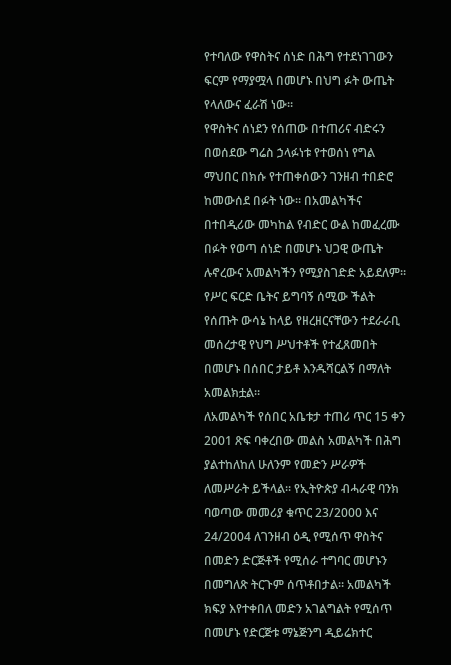የተባለው የዋስትና ሰነድ በሕግ የተደነገገውን ፍርም የማያሟላ በመሆኑ በህግ ፉት ውጤት የላለውና ፈራሽ ነው።
የዋስትና ሰነደን የሰጠው በተጠሪና ብድሩን በወሰደው ግሬስ ኃላፉነቱ የተወሰነ የግል ማህበር በክሱ የተጠቀሰውን ገንዘብ ተበድሮ ከመውሰደ በፉት ነው። በአመልካችና በተበዲሪው መካከል የብድር ውል ከመፈረሙ በፉት የወጣ ሰነድ በመሆኑ ህጋዊ ውጤት ሉኖረውና አመልካችን የሚያስገድድ አይደለም። የሥር ፍርድ ቤትና ይግባኝ ሰሚው ችልት የሰጡት ውሳኔ ከላይ የዘረዘርናቸውን ተደራራቢ መሰረታዊ የህግ ሥህተቶች የተፈጸመበት በመሆኑ በሰበር ታይቶ እንዱሻርልኝ በማለት አመልክቷል።
ለአመልካች የሰበር አቤቱታ ተጠሪ ጥር 15 ቀን 2001 ጽፍ ባቀረበው መልስ አመልካች በሕግ ያልተከለከለ ሁለንም የመድን ሥራዎች ለመሥራት ይችላል። የኢትዮጵያ ብሓራዊ ባንክ ባወጣው መመሪያ ቁጥር 23/2000 እና 24/2004 ለገንዘብ ዕዲ የሚሰጥ ዋስትና በመድን ድርጅቶች የሚሰራ ተግባር መሆኑን በመግለጽ ትርጉም ሰጥቶበታል። አመልካች ክፍያ እየተቀበለ መድን አገልግልት የሚሰጥ በመሆኑ የድርጅቱ ማኔጅንግ ዲይሬክተር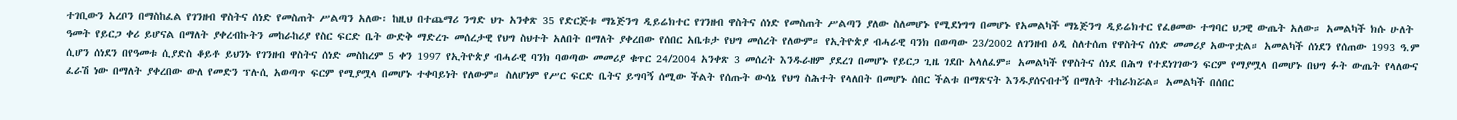ተገቢውን አረቦን በማስከፈል የገንዘብ ዋስትና ሰነድ የመስጠት ሥልጣን አለው፡ ከዚህ በተጨማሪ ንግድ ህጉ አንቀጽ 35 የድርጅቱ ማኔጅንግ ዲይሬክተር የገንዘብ ዋስትና ሰነድ የመስጠት ሥልጣን ያለው ስለመሆኑ የሚደነግግ በመሆኑ የአመልካች ማኔጅንግ ዲይሬክተር የፈፀመው ተግባር ህጋዊ ውጤት አለው። አመልካች ክሱ ሁለት ዓመት የይርጋ ቀሪ ይሆናል በማለት ያቀረብኩትን መከራከሪያ የስር ፍርድ ቤት ውድቅ ማድረጉ መሰረታዊ የህግ ስህተት አለበት በማለት ያቀረበው የሰበር አቤቱታ የህግ መሰረት የለውም። የኢትዮጵያ ብሓራዊ ባንክ በወጣው 23/2002 ለገንዘብ ዕዲ ስለተሰጠ የዋስትና ሰነድ መመሪያ አውጥቷል። አመልካች ሰነደን የሰጠው 1993 ዓ.ም ሲሆን ሰነደን በየዓመቱ ሲያድስ ቆይቶ ይህንኑ የገንዘብ ዋስትና ሰነድ መስከረም 5 ቀን 1997 የኢትዮጵያ ብሓራዊ ባንክ ባወጣው መመሪያ ቁጥር 24/2004 አንቀጽ 3 መሰረት እንዱራዘም ያደረገ በመሆኑ የይርጋ ጊዜ ገደቡ አላለፈም። አመልካች የዋስትና ሰነደ በሕግ የተደነገገውን ፍርም የማያሟላ በመሆኑ በህግ ፉት ውጤት የላለውና ፈራሽ ነው በማለት ያቀረበው ውለ የመድን ፕሉሲ አወጣጥ ፍርም የሚያሟላ በመሆኑ ተቀባይነት የለውም። ስለሆነም የሥር ፍርድ ቤትና ይግባኝ ሰሚው ችልት የሰጡት ውሳኔ የህግ ስሕተት የላለበት በመሆኑ ሰበር ችልቱ በማጽናት እንዱያሰናብተኝ በማለት ተከራክሯል። አመልካች በሰበር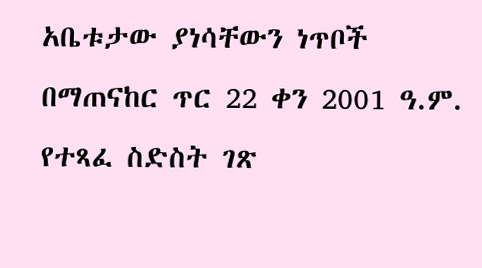አቤቱታው ያነሳቸውን ነጥቦች በማጠናከር ጥር 22 ቀን 2001 ዓ.ም. የተጻፈ ስድስት ገጽ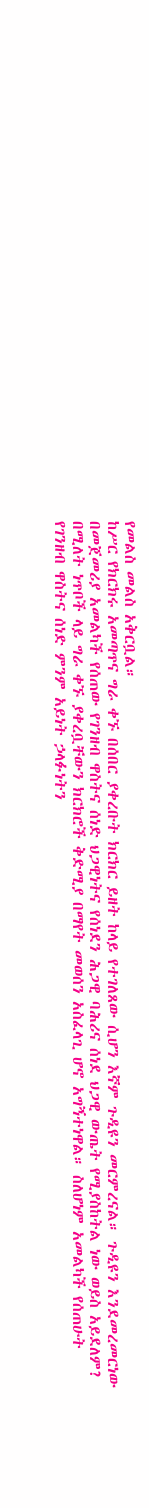የመልስ መልስ አቅርቧል።
ከሥር የክርክሩ አመጣጥና ግራ ቀኙ በሰበር ያቀረቡት ክርክር ይዘት ከላይ የተገለጸው ሲሆን እኛም ጉዲዩን መርምረናል። ጉዲዩን እንደመረመርነው በመጀመሪያ አመልካች የሰጠው የገንዘብ ዋስትና ሰነድ ህጋዊነትና የሰነደን ሕጋዊ ባሕሪና ሰነደ ህጋዊ ውጤት የሚያስከትል ነው ወይስ አይደለም? በሚለት ነጥቦች ላይ ግራ ቀኙ ያቀረቧቸውን ክርክሮች ቅድሚያ በማየት መወሰን አስፈላጊ ሆኖ አግኝተነዋል። ስለሆነም አመልካች የሰጠሁት የገንዘብ ዋስትና ሰነድ ምንም አይነት ኃላፉነትን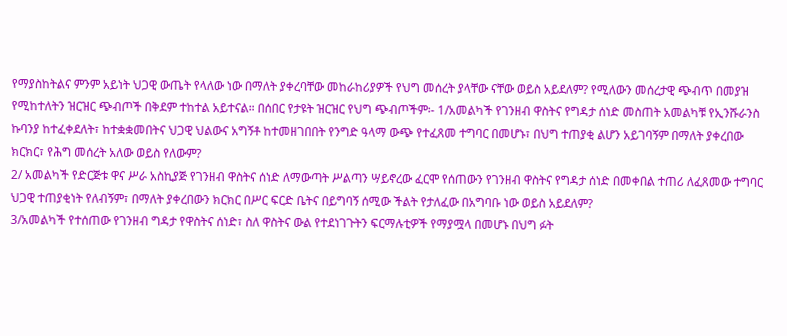የማያስከትልና ምንም አይነት ህጋዊ ውጤት የላለው ነው በማለት ያቀረባቸው መከራከሪያዎች የህግ መሰረት ያላቸው ናቸው ወይስ አይደለም? የሚለውን መሰረታዊ ጭብጥ በመያዝ የሚከተለትን ዝርዝር ጭብጦች በቅደም ተከተል አይተናል። በሰበር የታዩት ዝርዝር የህግ ጭብጦችም፡- 1/አመልካች የገንዘብ ዋስትና የግዳታ ሰነድ መስጠት አመልካቹ የኢንሹራንስ ኩባንያ ከተፈቀደለት፣ ከተቋቋመበትና ህጋዊ ህልውና አግኝቶ ከተመዘገበበት የንግድ ዓላማ ውጭ የተፈጸመ ተግባር በመሆኑ፣ በህግ ተጠያቂ ልሆን አይገባኝም በማለት ያቀረበው ክርክር፣ የሕግ መሰረት አለው ወይስ የለውም?
2/ አመልካች የድርጅቱ ዋና ሥራ አስኪያጅ የገንዘብ ዋስትና ሰነድ ለማውጣት ሥልጣን ሣይኖረው ፈርሞ የሰጠውን የገንዘብ ዋስትና የግዳታ ሰነድ በመቀበል ተጠሪ ለፈጸመው ተግባር ህጋዊ ተጠያቂነት የለብኝም፣ በማለት ያቀረበውን ክርክር በሥር ፍርድ ቤትና በይግባኝ ሰሚው ችልት የታለፈው በአግባቡ ነው ወይስ አይደለም?
3/አመልካች የተሰጠው የገንዘብ ግዳታ የዋስትና ሰነድ፣ ስለ ዋስትና ውል የተደነገጉትን ፍርማሉቲዎች የማያሟላ በመሆኑ በህግ ፉት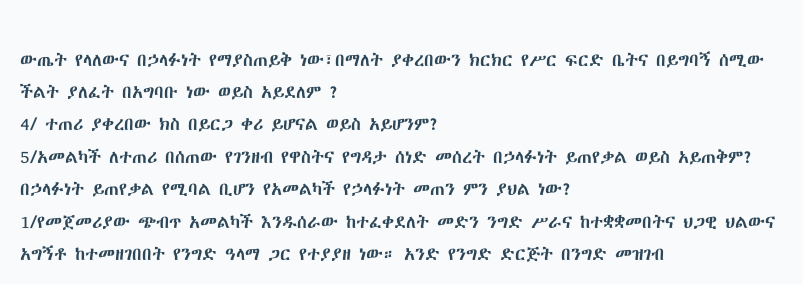ውጤት የላለውና በኃላፉነት የማያስጠይቅ ነው፣በማለት ያቀረበውን ክርክር የሥር ፍርድ ቤትና በይግባኝ ሰሚው ችልት ያለፈት በአግባቡ ነው ወይስ አይደለም ?
4/ ተጠሪ ያቀረበው ክስ በይርጋ ቀሪ ይሆናል ወይስ አይሆንም?
5/አመልካች ለተጠሪ በሰጠው የገንዘብ የዋስትና የግዳታ ሰነድ መሰረት በኃላፉነት ይጠየቃል ወይስ አይጠቅም? በኃላፉነት ይጠየቃል የሚባል ቢሆን የአመልካች የኃላፉነት መጠን ምን ያህል ነው?
1/የመጀመሪያው ጭብጥ አመልካች እንዱሰራው ከተፈቀደለት መድን ንግድ ሥራና ከተቋቋመበትና ህጋዊ ህልውና አግኝቶ ከተመዘገበበት የንግድ ዓላማ ጋር የተያያዘ ነው። አንድ የንግድ ድርጅት በንግድ መዝገብ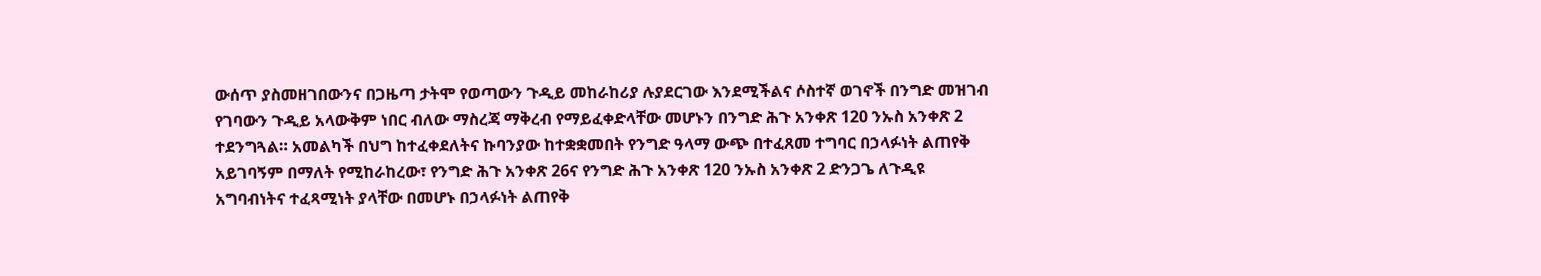ውሰጥ ያስመዘገበውንና በጋዜጣ ታትሞ የወጣውን ጉዲይ መከራከሪያ ሉያደርገው እንደሚችልና ሶስተኛ ወገኖች በንግድ መዝገብ የገባውን ጉዲይ አላውቅም ነበር ብለው ማስረጃ ማቅረብ የማይፈቀድላቸው መሆኑን በንግድ ሕጉ አንቀጽ 120 ንኡስ አንቀጽ 2 ተደንግጓል። አመልካች በህግ ከተፈቀደለትና ኩባንያው ከተቋቋመበት የንግድ ዓላማ ውጭ በተፈጸመ ተግባር በኃላፉነት ልጠየቅ አይገባኝም በማለት የሚከራከረው፣ የንግድ ሕጉ አንቀጽ 26ና የንግድ ሕጉ አንቀጽ 120 ንኡስ አንቀጽ 2 ድንጋጌ ለጉዲዩ አግባብነትና ተፈጻሚነት ያላቸው በመሆኑ በኃላፉነት ልጠየቅ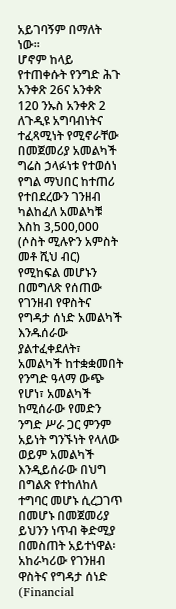አይገባኝም በማለት ነው።
ሆኖም ከላይ የተጠቀሱት የንግድ ሕጉ አንቀጽ 26ና አንቀጽ 120 ንኡስ አንቀጽ 2 ለጉዲዩ አግባብነትና ተፈጻሚነት የሚኖራቸው በመጀመሪያ አመልካች ግሬስ ኃላፉነቱ የተወሰነ የግል ማህበር ከተጠሪ የተበደረውን ገንዘብ ካልከፈለ አመልካቹ እስከ 3,500,000 (ሶስት ሚሉዮን አምስት መቶ ሺህ ብር) የሚከፍል መሆኑን በመግለጽ የሰጠው የገንዘብ የዋስትና የግዳታ ሰነድ አመልካች እንዱሰራው ያልተፈቀደለት፣ አመልካች ከተቋቋመበት የንግድ ዓላማ ውጭ የሆነ፣ አመልካች ከሚሰራው የመድን ንግድ ሥራ ጋር ምንም አይነት ግንኙነት የላለው ወይም አመልካች እንዲይሰራው በህግ በግልጽ የተከለከለ ተግባር መሆኑ ሲረጋገጥ በመሆኑ በመጀመሪያ ይህንን ነጥብ ቅድሚያ በመስጠት አይተነዋል፡ አከራካሪው የገንዘብ ዋስትና የግዳታ ሰነድ (Financial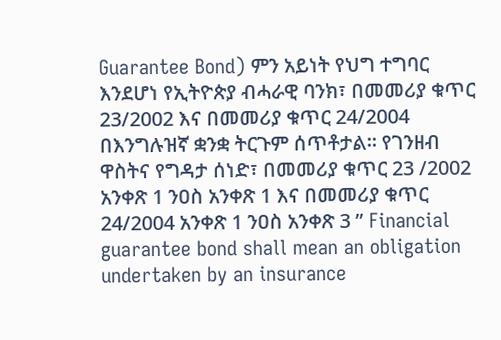Guarantee Bond) ምን አይነት የህግ ተግባር እንደሆነ የኢትዮጵያ ብሓራዊ ባንክ፣ በመመሪያ ቁጥር 23/2002 እና በመመሪያ ቁጥር 24/2004 በእንግሉዝኛ ቋንቋ ትርጉም ሰጥቶታል። የገንዘብ ዋስትና የግዳታ ሰነድ፣ በመመሪያ ቁጥር 23 /2002 አንቀጽ 1 ንዐስ አንቀጽ 1 እና በመመሪያ ቁጥር 24/2004 አንቀጽ 1 ንዐስ አንቀጽ 3 ” Financial guarantee bond shall mean an obligation undertaken by an insurance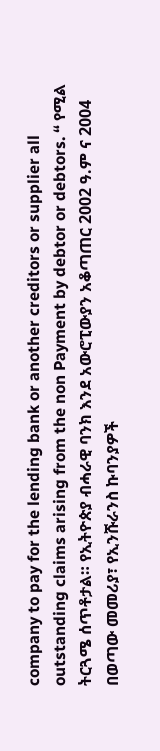company to pay for the lending bank or another creditors or supplier all outstanding claims arising from the non Payment by debtor or debtors. “ የሚል ትርጓሜ ሰጥቶታል። የኢትዮጵያ ብሓራዊ ባንክ እንደ አውሮፒውያን አቆጣጠር 2002 ዓ.ም ና 2004 በወጣው መመሪያ፣ የኢንሹራንስ ኩባንያዎች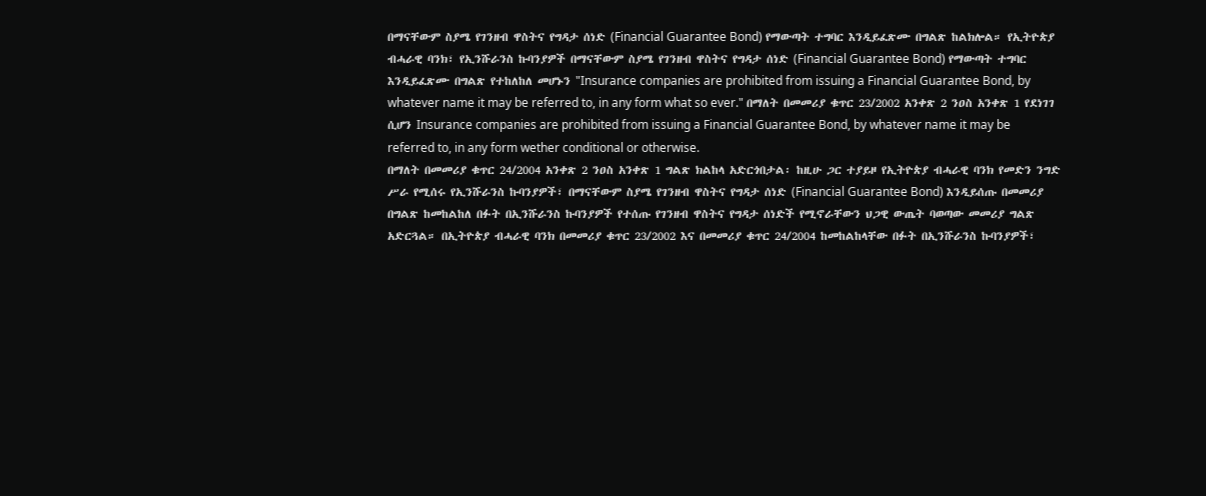በማናቸውም ስያሜ የገንዘብ ዋስትና የግዳታ ሰነድ (Financial Guarantee Bond) የማውጣት ተግባር እንዲይፈጽሙ በግልጽ ከልክሎል። የኢትዮጵያ ብሓራዊ ባንክ፣ የኢንሹራንስ ኩባንያዎች በማናቸውም ስያሜ የገንዘብ ዋስትና የግዳታ ሰነድ (Financial Guarantee Bond) የማውጣት ተግባር እንዲይፈጽሙ በግልጽ የተከለከለ መሆኑን "Insurance companies are prohibited from issuing a Financial Guarantee Bond, by whatever name it may be referred to, in any form what so ever." በማለት በመመሪያ ቁጥር 23/2002 አንቀጽ 2 ንዐስ አንቀጽ 1 የደነገገ ሲሆን Insurance companies are prohibited from issuing a Financial Guarantee Bond, by whatever name it may be referred to, in any form wether conditional or otherwise.
በማለት በመመሪያ ቁጥር 24/2004 አንቀጽ 2 ንዐስ አንቀጽ 1 ግልጽ ክልከላ አድርጎበታል፡ ከዚሁ ጋር ተያይዞ የኢትዮጵያ ብሓራዊ ባንክ የመድን ንግድ ሥራ የሚሰሩ የኢንሹራንስ ኩባንያዎች፣ በማናቸውም ስያሜ የገንዘብ ዋስትና የግዳታ ሰነድ (Financial Guarantee Bond) እንዲይሰጡ በመመሪያ በግልጽ ከመከልከለ በፉት በኢንሹራንስ ኩባንያዎች የተሰጡ የገንዘብ ዋስትና የግዳታ ሰነድች የሚኖራቸውን ህጋዊ ውጤት ባወጣው መመሪያ ግልጽ አድርጓል። በኢትዮጵያ ብሓራዊ ባንክ በመመሪያ ቁጥር 23/2002 እና በመመሪያ ቁጥር 24/2004 ከመከልከላቸው በፉት በኢንሹራንስ ኩባንያዎች፣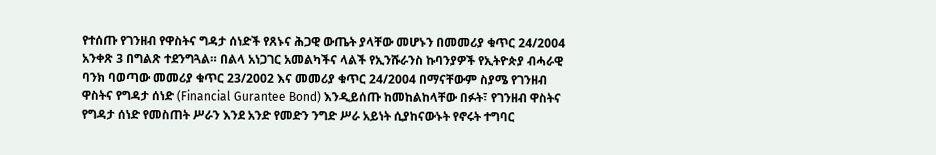የተሰጡ የገንዘብ የዋስትና ግዳታ ሰነድች የጸኑና ሕጋዊ ውጤት ያላቸው መሆኑን በመመሪያ ቁጥር 24/2004 አንቀጽ 3 በግልጽ ተደንግጓል። በልላ አነጋገር አመልካችና ላልች የኢንሹራንስ ኩባንያዎች የኢትዮጵያ ብሓራዊ ባንክ ባወጣው መመሪያ ቁጥር 23/2002 እና መመሪያ ቁጥር 24/2004 በማናቸውም ስያሜ የገንዘብ ዋስትና የግዳታ ሰነድ (Financial Gurantee Bond) እንዲይሰጡ ከመከልከላቸው በፉት፣ የገንዘብ ዋስትና የግዳታ ሰነድ የመስጠት ሥራን እንደ አንድ የመድን ንግድ ሥራ አይነት ሲያከናውኑት የኖሩት ተግባር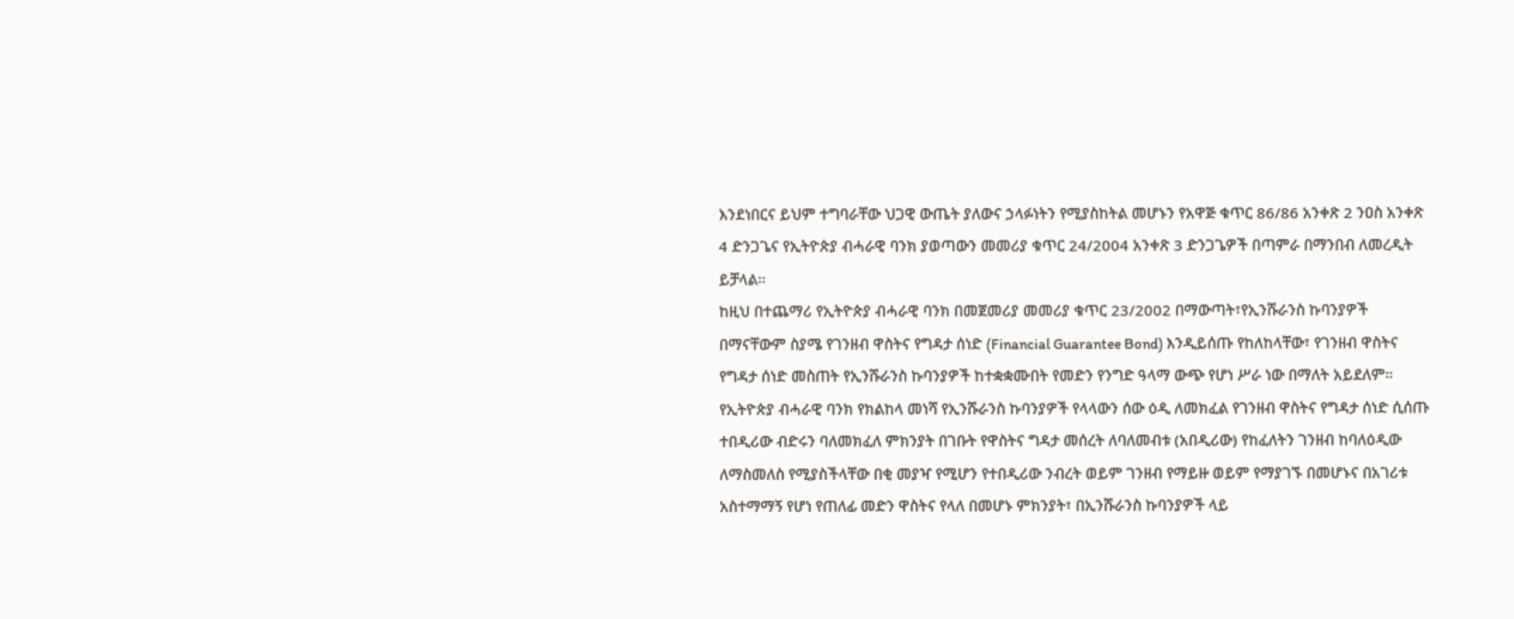እንደነበርና ይህም ተግባራቸው ህጋዊ ውጤት ያለውና ኃላፉነትን የሚያስከትል መሆኑን የአዋጅ ቁጥር 86/86 አንቀጽ 2 ንዐስ አንቀጽ 4 ድንጋጌና የኢትዮጵያ ብሓራዊ ባንክ ያወጣውን መመሪያ ቁጥር 24/2004 አንቀጽ 3 ድንጋጌዎች በጣምራ በማንበብ ለመረዲት ይቻላል።
ከዚህ በተጨማሪ የኢትዮጵያ ብሓራዊ ባንክ በመጀመሪያ መመሪያ ቁጥር 23/2002 በማውጣት፣የኢንሹራንስ ኩባንያዎች በማናቸውም ስያሜ የገንዘብ ዋስትና የግዳታ ሰነድ (Financial Guarantee Bond) እንዲይሰጡ የከለከላቸው፣ የገንዘብ ዋስትና የግዳታ ሰነድ መስጠት የኢንሹራንስ ኩባንያዎች ከተቋቋሙበት የመድን የንግድ ዓላማ ውጭ የሆነ ሥራ ነው በማለት አይደለም። የኢትዮጵያ ብሓራዊ ባንክ የክልከላ መነሻ የኢንሹራንስ ኩባንያዎች የላላውን ሰው ዕዲ ለመክፈል የገንዘብ ዋስትና የግዳታ ሰነድ ሲሰጡ ተበዲሪው ብድሩን ባለመክፈለ ምክንያት በገቡት የዋስትና ግዳታ መሰረት ለባለመብቱ (አበዲሪው) የከፈለትን ገንዘብ ከባለዕዲው ለማስመለስ የሚያስችላቸው በቂ መያዣ የሚሆን የተበዲሪው ንብረት ወይም ገንዘብ የማይዙ ወይም የማያገኙ በመሆኑና በአገሪቱ አስተማማኝ የሆነ የጠለፊ መድን ዋስትና የላለ በመሆኑ ምክንያት፣ በኢንሹራንስ ኩባንያዎች ላይ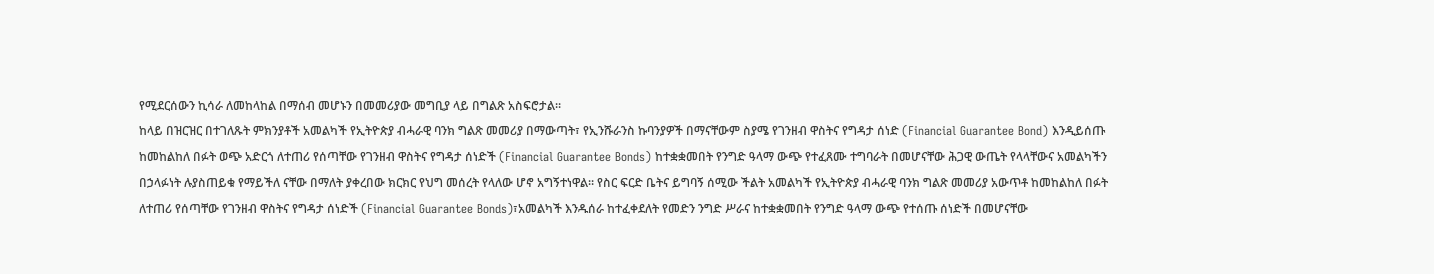የሚደርሰውን ኪሳራ ለመከላከል በማሰብ መሆኑን በመመሪያው መግቢያ ላይ በግልጽ አስፍሮታል።
ከላይ በዝርዝር በተገለጹት ምክንያቶች አመልካች የኢትዮጵያ ብሓራዊ ባንክ ግልጽ መመሪያ በማውጣት፣ የኢንሹራንስ ኩባንያዎች በማናቸውም ስያሜ የገንዘብ ዋስትና የግዳታ ሰነድ (Financial Guarantee Bond) እንዲይሰጡ ከመከልከለ በፉት ወጭ አድርጎ ለተጠሪ የሰጣቸው የገንዘብ ዋስትና የግዳታ ሰነድች (Financial Guarantee Bonds) ከተቋቋመበት የንግድ ዓላማ ውጭ የተፈጸሙ ተግባራት በመሆናቸው ሕጋዊ ውጤት የላላቸውና አመልካችን በኃላፉነት ሉያስጠይቁ የማይችለ ናቸው በማለት ያቀረበው ክርክር የህግ መሰረት የላለው ሆኖ አግኝተነዋል። የስር ፍርድ ቤትና ይግባኝ ሰሚው ችልት አመልካች የኢትዮጵያ ብሓራዊ ባንክ ግልጽ መመሪያ አውጥቶ ከመከልከለ በፉት ለተጠሪ የሰጣቸው የገንዘብ ዋስትና የግዳታ ሰነድች (Financial Guarantee Bonds)፣አመልካች እንዱሰራ ከተፈቀደለት የመድን ንግድ ሥራና ከተቋቋመበት የንግድ ዓላማ ውጭ የተሰጡ ሰነድች በመሆናቸው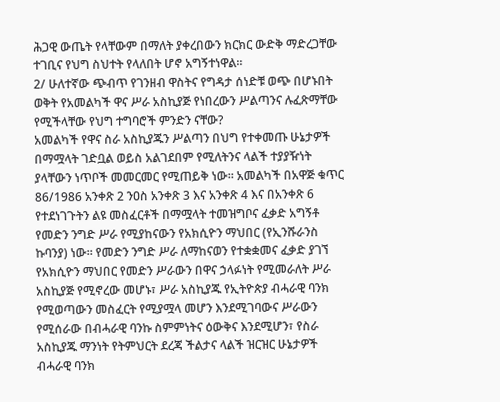ሕጋዊ ውጤት የላቸውም በማለት ያቀረበውን ክርክር ውድቅ ማድረጋቸው ተገቢና የህግ ስህተት የላለበት ሆኖ አግኝተነዋል።
2/ ሁለተኛው ጭብጥ የገንዘብ ዋስትና የግዳታ ሰነድቹ ወጭ በሆኑበት ወቅት የአመልካች ዋና ሥራ አስኪያጅ የነበረውን ሥልጣንና ሉፈጽማቸው የሚችላቸው የህግ ተግባሮች ምንድን ናቸው?
አመልካች የዋና ስራ አስኪያጁን ሥልጣን በህግ የተቀመጡ ሁኔታዎች በማሟላት ገድቧል ወይስ አልገደበም የሚለትንና ላልች ተያያዥነት ያላቸውን ነጥቦች መመርመር የሚጠይቅ ነው። አመልካች በአዋጅ ቁጥር 86/1986 አንቀጽ 2 ንዐስ አንቀጽ 3 እና አንቀጽ 4 እና በአንቀጽ 6 የተደነገጉትን ልዩ መስፈርቶች በማሟላት ተመዝግቦና ፈቃድ አግኝቶ የመድን ንግድ ሥራ የሚያከናውን የአክሲዮን ማህበር (የኢንሹራንስ ኩባንያ) ነው። የመድን ንግድ ሥራ ለማከናወን የተቋቋመና ፈቃድ ያገኘ የአክሲዮን ማህበር የመድን ሥራውን በዋና ኃላፉነት የሚመራለት ሥራ አስኪያጅ የሚኖረው መሆኑ፣ ሥራ አስኪያጁ የኢትዮጵያ ብሓራዊ ባንክ የሚወጣውን መስፈርት የሚያሟላ መሆን እንደሚገባውና ሥራውን የሚሰራው በብሓራዊ ባንኩ ስምምነትና ዕውቅና እንደሚሆን፣ የስራ አስኪያጁ ማንነት የትምህርት ደረጃ ችልታና ላልች ዝርዝር ሁኔታዎች ብሓራዊ ባንክ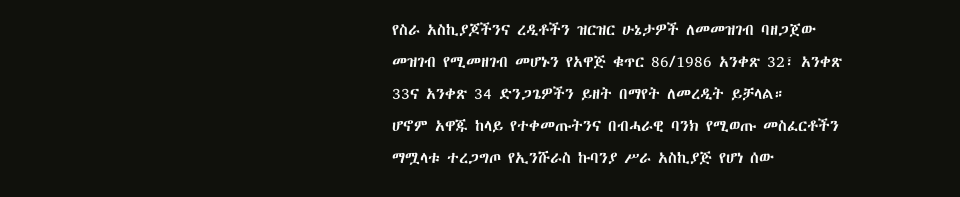የስራ አስኪያጆችንና ረዲቶችን ዝርዝር ሁኔታዎች ለመመዝገብ ባዘጋጀው መዝገብ የሚመዘገብ መሆኑን የአዋጅ ቁጥር 86/1986 አንቀጽ 32፣ አንቀጽ 33ና አንቀጽ 34 ድንጋጌዎችን ይዘት በማየት ለመረዲት ይቻላል።
ሆኖም አዋጁ ከላይ የተቀመጡትንና በብሓራዊ ባንክ የሚወጡ መስፈርቶችን ማሟላቱ ተረጋግጦ የኢንሹራስ ኩባንያ ሥራ አስኪያጅ የሆነ ሰው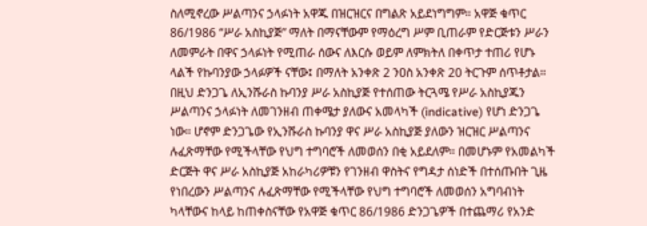ስለሚኖረው ሥልጣንና ኃላፉነት አዋጁ በዝርዝርና በግልጽ አይደነግግም። አዋጅ ቁጥር 86/1986 “ሥራ አስኪያጅ” ማለት በማናቸውም የማዕረግ ሥም ቢጠራም የድርጅቱን ሥራን ለመምራት በዋና ኃላፉነት የሚጠራ ሰውና ለእርሱ ወይም ለምክትለ በቀጥታ ተጠሪ የሆኑ ላልች የኩባንያው ኃላፉዎች ናቸው፤ በማለት አንቀጽ 2 ንዐስ አንቀጽ 20 ትርጉም ሰጥቶታል። በዚህ ድንጋጌ ለኢንሹራስ ኩባንያ ሥራ አስኪያጅ የተሰጠው ትርጓሜ የሥራ አስኪያጁን ሥልጣንና ኃላፉነት ለመገንዘብ ጠቀሜታ ያለውና አመላካች (indicative) የሆነ ድንጋጌ ነው። ሆኖም ድንጋጌው የኢንሹራስ ኩባንያ ዋና ሥራ አስኪያጅ ያለውን ዝርዝር ሥልጣንና ሉፈጽማቸው የሚችላቸው የህግ ተግባሮች ለመወሰን በቂ አይደለም። በመሆኑም የአመልካች ድርጅት ዋና ሥራ አስኪያጅ አከራካሪዎቹን የገንዘብ ዋስትና የግዳታ ሰነድች በተሰጡበት ጊዜ የነበረውን ሥልጣንና ሉፈጽማቸው የሚችላቸው የህግ ተግባሮች ለመወሰን አግባብነት ካላቸውና ከላይ ከጠቀስናቸው የአዋጅ ቁጥር 86/1986 ድንጋጌዎች በተጨማሪ የአንድ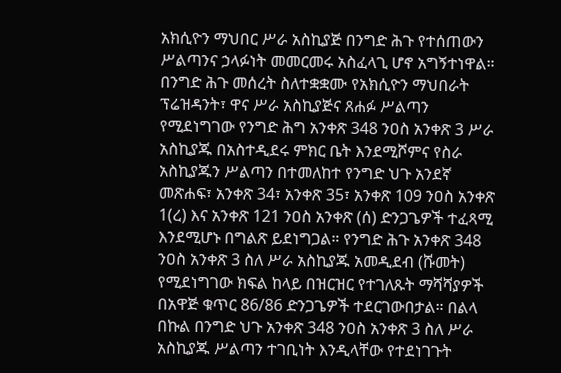አክሲዮን ማህበር ሥራ አስኪያጅ በንግድ ሕጉ የተሰጠውን ሥልጣንና ኃላፉነት መመርመሩ አስፈላጊ ሆኖ አግኝተነዋል።
በንግድ ሕጉ መሰረት ስለተቋቋሙ የአክሲዮን ማህበራት ፕሬዝዳንት፣ ዋና ሥራ አስኪያጅና ጸሐፉ ሥልጣን የሚደነግገው የንግድ ሕግ አንቀጽ 348 ንዐስ አንቀጽ 3 ሥራ አስኪያጁ በአስተዲደሩ ምክር ቤት እንደሚሾምና የስራ አስኪያጁን ሥልጣን በተመለከተ የንግድ ህጉ አንደኛ መጽሐፍ፣ አንቀጽ 34፣ አንቀጽ 35፣ አንቀጽ 109 ንዐስ አንቀጽ 1(ረ) እና አንቀጽ 121 ንዐስ አንቀጽ (ሰ) ድንጋጌዎች ተፈጻሚ እንደሚሆኑ በግልጽ ይደነግጋል። የንግድ ሕጉ አንቀጽ 348 ንዐስ አንቀጽ 3 ስለ ሥራ አስኪያጁ አመዲደብ (ሹመት) የሚደነግገው ክፍል ከላይ በዝርዝር የተገለጹት ማሻሻያዎች በአዋጅ ቁጥር 86/86 ድንጋጌዎች ተደርገውበታል። በልላ በኩል በንግድ ህጉ አንቀጽ 348 ንዐስ አንቀጽ 3 ስለ ሥራ አስኪያጁ ሥልጣን ተገቢነት እንዲላቸው የተደነገጉት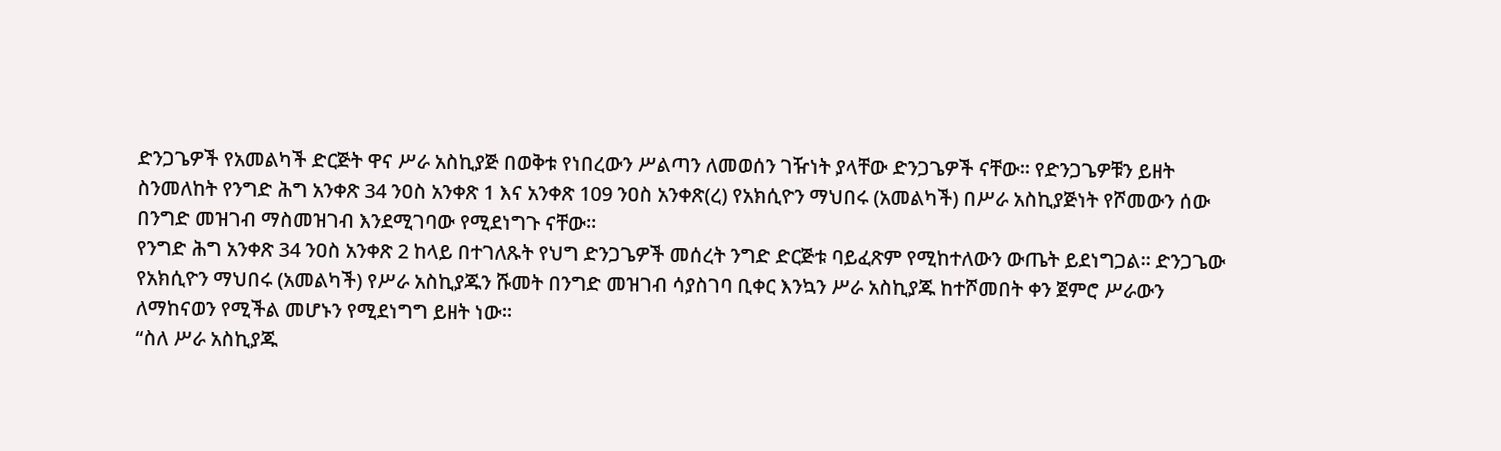ድንጋጌዎች የአመልካች ድርጅት ዋና ሥራ አስኪያጅ በወቅቱ የነበረውን ሥልጣን ለመወሰን ገዥነት ያላቸው ድንጋጌዎች ናቸው። የድንጋጌዎቹን ይዘት ስንመለከት የንግድ ሕግ አንቀጽ 34 ንዐስ አንቀጽ 1 እና አንቀጽ 109 ንዐስ አንቀጽ(ረ) የአክሲዮን ማህበሩ (አመልካች) በሥራ አስኪያጅነት የሾመውን ሰው በንግድ መዝገብ ማስመዝገብ እንደሚገባው የሚደነግጉ ናቸው።
የንግድ ሕግ አንቀጽ 34 ንዐስ አንቀጽ 2 ከላይ በተገለጹት የህግ ድንጋጌዎች መሰረት ንግድ ድርጅቱ ባይፈጽም የሚከተለውን ውጤት ይደነግጋል። ድንጋጌው የአክሲዮን ማህበሩ (አመልካች) የሥራ አስኪያጁን ሹመት በንግድ መዝገብ ሳያስገባ ቢቀር እንኳን ሥራ አስኪያጁ ከተሾመበት ቀን ጀምሮ ሥራውን ለማከናወን የሚችል መሆኑን የሚደነግግ ይዘት ነው።
“ስለ ሥራ አስኪያጁ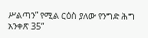ሥልጣን” የሚል ርዕስ ያለው የንግድ ሕግ አንቀጽ 35“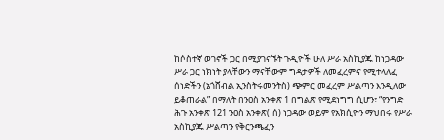ከሶስተኛ ወገኖች ጋር በሚያገናኙት ጉዲዮች ሁለ ሥራ አስኪያጁ ከነጋዳው ሥራ ጋር ነክነት ያላቸውን ማናቸውም ግዳታዎች ለመፈረምና የሚተላለፈ ሰነድችን (ኔጎሸብል ኢንስትሩመንትስ) ጭምር መፈረም ሥልጣን እንዲለው ይቆጠራል” በማለት በንዐስ አንቀጽ 1 በግልጽ የሚደነግግ ሲሆን፣ “የንግድ ሕጉ አንቀጽ 121 ንዐስ አንቀጽ( ሰ) ነጋዳው ወይም የአክሲዮን ማህበሩ የሥራ አስኪያጁ ሥልጣን የቅርንጫፈን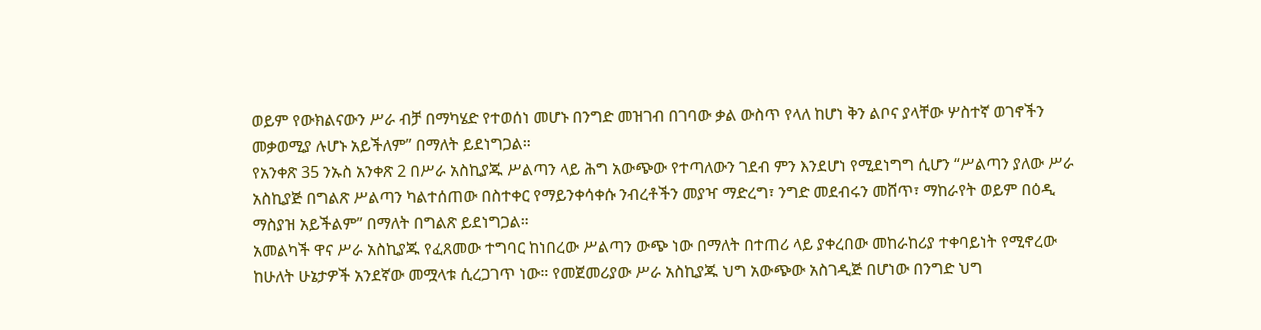ወይም የውክልናውን ሥራ ብቻ በማካሄድ የተወሰነ መሆኑ በንግድ መዝገብ በገባው ቃል ውስጥ የላለ ከሆነ ቅን ልቦና ያላቸው ሦስተኛ ወገኖችን መቃወሚያ ሉሆኑ አይችለም” በማለት ይደነግጋል።
የአንቀጽ 35 ንኡስ አንቀጽ 2 በሥራ አስኪያጁ ሥልጣን ላይ ሕግ አውጭው የተጣለውን ገደብ ምን እንደሆነ የሚደነግግ ሲሆን “ሥልጣን ያለው ሥራ አስኪያጅ በግልጽ ሥልጣን ካልተሰጠው በስተቀር የማይንቀሳቀሱ ንብረቶችን መያዣ ማድረግ፣ ንግድ መደብሩን መሸጥ፣ ማከራየት ወይም በዕዲ ማስያዝ አይችልም” በማለት በግልጽ ይደነግጋል።
አመልካች ዋና ሥራ አስኪያጁ የፈጸመው ተግባር ከነበረው ሥልጣን ውጭ ነው በማለት በተጠሪ ላይ ያቀረበው መከራከሪያ ተቀባይነት የሚኖረው ከሁለት ሁኔታዎች አንደኛው መሟላቱ ሲረጋገጥ ነው። የመጀመሪያው ሥራ አስኪያጁ ህግ አውጭው አስገዲጅ በሆነው በንግድ ህግ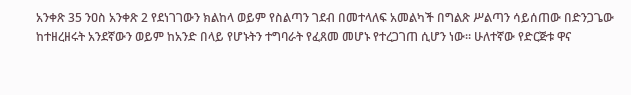አንቀጽ 35 ንዐስ አንቀጽ 2 የደነገገውን ክልከላ ወይም የስልጣን ገደብ በመተላለፍ አመልካች በግልጽ ሥልጣን ሳይሰጠው በድንጋጌው ከተዘረዘሩት አንደኛውን ወይም ከአንድ በላይ የሆኑትን ተግባራት የፈጸመ መሆኑ የተረጋገጠ ሲሆን ነው። ሁለተኛው የድርጅቱ ዋና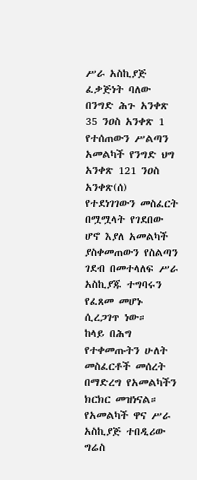ሥራ አስኪያጅ ፈቃጅነት ባለው በንግድ ሕጉ አንቀጽ 35 ንዐስ አንቀጽ 1 የተሰጠውን ሥልጣን አመልካች የንግድ ህግ አንቀጽ 121 ንዐስ አንቀጽ(ሰ) የተደነገገውን መስፈርት በሟሟላት የገደበው ሆኖ እያለ አመልካች ያስቀመጠውን የስልጣን ገደብ በመተላለፍ ሥራ አስኪያጁ ተግባሩን የፈጸመ መሆኑ ሲረጋገጥ ነው።
ከላይ በሕግ የተቀመጡትን ሁለት መስፈርቶች መሰረት በማድረግ የአመልካችን ክርክር መዝነናል። የአመልካች ዋና ሥራ አስኪያጅ ተበዲሪው ግሬስ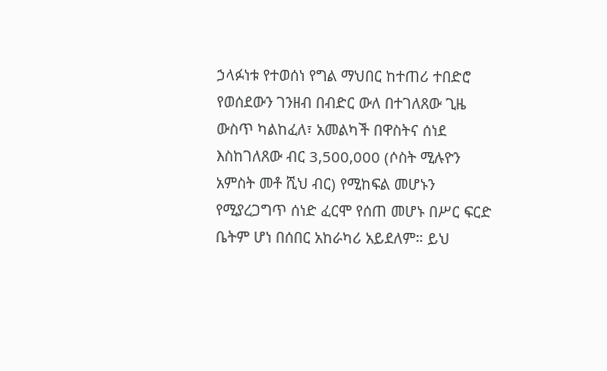ኃላፉነቱ የተወሰነ የግል ማህበር ከተጠሪ ተበድሮ የወሰደውን ገንዘብ በብድር ውለ በተገለጸው ጊዜ ውስጥ ካልከፈለ፣ አመልካች በዋስትና ሰነደ እስከገለጸው ብር 3,500,000 (ሶስት ሚሉዮን አምስት መቶ ሺህ ብር) የሚከፍል መሆኑን የሚያረጋግጥ ሰነድ ፈርሞ የሰጠ መሆኑ በሥር ፍርድ ቤትም ሆነ በሰበር አከራካሪ አይደለም። ይህ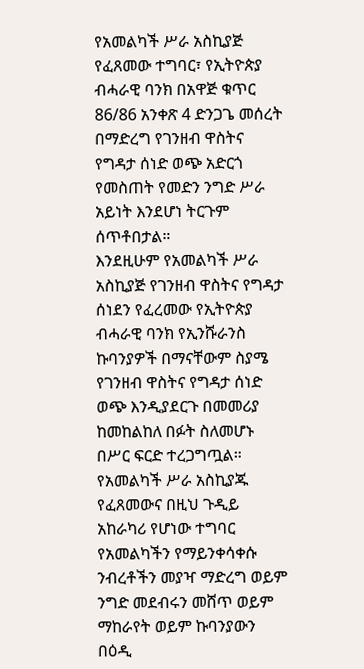የአመልካች ሥራ አስኪያጅ የፈጸመው ተግባር፣ የኢትዮጵያ ብሓራዊ ባንክ በአዋጅ ቁጥር 86/86 አንቀጽ 4 ድንጋጌ መሰረት በማድረግ የገንዘብ ዋስትና የግዳታ ሰነድ ወጭ አድርጎ የመስጠት የመድን ንግድ ሥራ አይነት እንደሆነ ትርጉም ሰጥቶበታል።
እንደዚሁም የአመልካች ሥራ አስኪያጅ የገንዘብ ዋስትና የግዳታ ሰነደን የፈረመው የኢትዮጵያ ብሓራዊ ባንክ የኢንሹራንስ ኩባንያዎች በማናቸውም ስያሜ የገንዘብ ዋስትና የግዳታ ሰነድ ወጭ እንዲያደርጉ በመመሪያ ከመከልከለ በፉት ስለመሆኑ በሥር ፍርድ ተረጋግጧል።
የአመልካች ሥራ አስኪያጁ የፈጸመውና በዚህ ጉዲይ አከራካሪ የሆነው ተግባር የአመልካችን የማይንቀሳቀሱ ንብረቶችን መያዣ ማድረግ ወይም ንግድ መደብሩን መሸጥ ወይም ማከራየት ወይም ኩባንያውን በዕዲ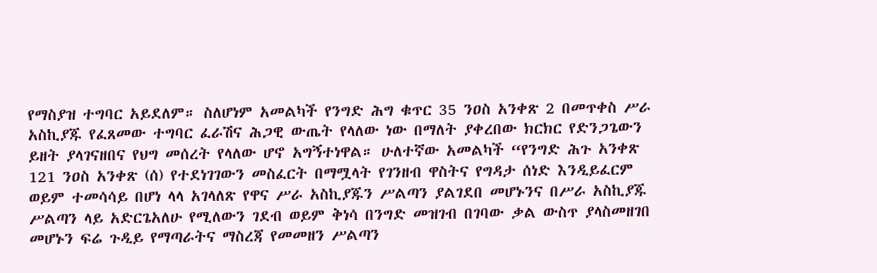የማስያዝ ተግባር አይደለም። ስለሆነም አመልካች የንግድ ሕግ ቁጥር 35 ንዐስ አንቀጽ 2 በመጥቀስ ሥራ አስኪያጁ የፈጸመው ተግባር ፈራሽና ሕጋዊ ውጤት የላለው ነው በማለት ያቀረበው ክርክር የድንጋጌውን ይዘት ያላገናዘበና የህግ መሰረት የላለው ሆኖ አግኝተነዋል። ሁለተኛው አመልካች “የንግድ ሕጉ አንቀጽ 121 ንዐስ አንቀጽ (ሰ) የተደነገገውን መስፈርት በማሟላት የገንዘብ ዋስትና የግዳታ ሰነድ እንዲይፈርም ወይም ተመሳሳይ በሆነ ላላ አገላለጽ የዋና ሥራ አስኪያጁን ሥልጣን ያልገደበ መሆኑንና በሥራ አስኪያጁ ሥልጣን ላይ አድርጌአለሁ የሚለውን ገደብ ወይም ቅነሳ በንግድ መዝገብ በገባው ቃል ውስጥ ያላስመዘገበ መሆኑን ፍሬ ጉዲይ የማጣራትና ማስረጃ የመመዘን ሥልጣን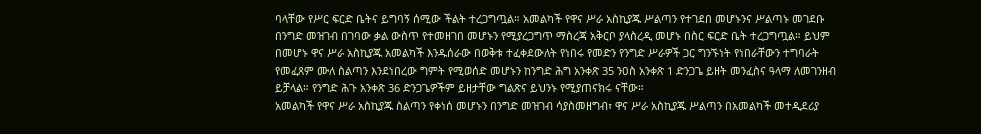ባላቸው የሥር ፍርድ ቤትና ይግባኝ ሰሚው ችልት ተረጋግጧል። አመልካች የዋና ሥራ አስኪያጁ ሥልጣን የተገደበ መሆኑንና ሥልጣኑ መገደቡ በንግድ መዝገብ በገባው ቃል ውስጥ የተመዘገበ መሆኑን የሚያረጋግጥ ማስረጃ አቅርቦ ያላስረዲ መሆኑ በስር ፍርድ ቤት ተረጋግጧል። ይህም በመሆኑ ዋና ሥራ አስኪያጁ አመልካች እንዱሰራው በወቅቱ ተፈቀደውለት የነበሩ የመድን የንግድ ሥራዎች ጋር ግንኙነት የነበራቸውን ተግባራት የመፈጸም ሙለ ስልጣን እንደነበረው ግምት የሚወሰድ መሆኑን ከንግድ ሕግ አንቀጽ 35 ንዐስ አንቀጽ 1 ድንጋጌ ይዘት መንፈስና ዓላማ ለመገንዘብ ይቻላል። የንግድ ሕጉ አንቀጽ 36 ድንጋጌዎችም ይዘታቸው ግልጽና ይህንኑ የሚያጠናክሩ ናቸው።
አመልካች የዋና ሥራ አስኪያጁ ስልጣን የቀነሰ መሆኑን በንግድ መዝገብ ሳያስመዘግብ፣ ዋና ሥራ አስኪያጁ ሥልጣን በአመልካች መተዲደሪያ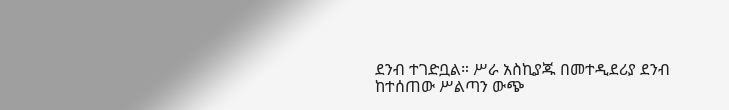ደንብ ተገድቧል። ሥራ አስኪያጁ በመተዲደሪያ ደንብ ከተሰጠው ሥልጣን ውጭ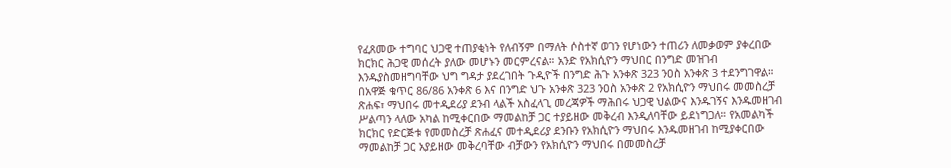የፈጸመው ተግባር ህጋዊ ተጠያቂነት የለብኝም በማለት ሶስተኛ ወገን የሆነውን ተጠሪን ለመቃወም ያቀረበው ክርክር ሕጋዊ መሰረት ያለው መሆኑን መርምረናል። አንድ የአክሲዮን ማህበር በንግድ መዝገብ እንዱያስመዘግባቸው ህግ ግዳታ ያደረገበት ጉዲዮች በንግድ ሕጉ አንቀጽ 323 ንዐስ አንቀጽ 3 ተደንግገዋል። በአዋጅ ቁጥር 86/86 አንቀጽ 6 እና በንግድ ህጉ አንቀጽ 323 ንዐስ አንቀጽ 2 የአክሲዮን ማህበሩ መመስረቻ ጽሐፍ፣ ማህበሩ መተዲደሪያ ደንብ ላልች አስፈላጊ መረጃዎች ማሕበሩ ህጋዊ ህልውና እንዱገኝና እንዱመዘገብ ሥልጣን ላለው አካል ከሚቀርበው ማመልከቻ ጋር ተያይዘው መቅረብ እንዲለባቸው ይደነግጋለ። የአመልካች ክርክር የድርጅቱ የመመስረቻ ጽሐፈና መተዲደሪያ ደንቡን የአክሲዮን ማህበሩ እንዱመዘገብ ከሚያቀርበው ማመልከቻ ጋር አያይዘው መቅረባቸው ብቻውን የአክሲዮን ማህበሩ በመመስረቻ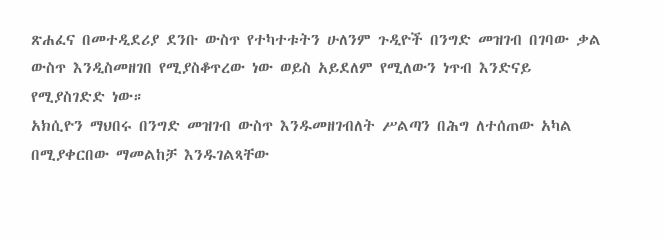ጽሐፈና በመተዲደሪያ ደንቡ ውስጥ የተካተቱትን ሁለንም ጉዲዮች በንግድ መዝገብ በገባው ቃል ውስጥ እንዲስመዘገበ የሚያስቆጥረው ነው ወይስ አይደለም የሚለውን ነጥብ እንድናይ የሚያስገድድ ነው።
አክሲዮን ማህበሩ በንግድ መዝገብ ውስጥ እንዱመዘገብለት ሥልጣን በሕግ ለተሰጠው አካል በሚያቀርበው ማመልከቻ እንዱገልጻቸው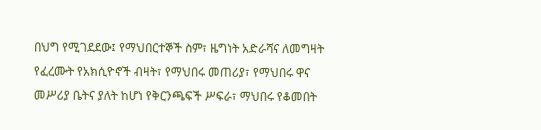በህግ የሚገደደው፤ የማህበርተኞች ስም፣ ዜግነት አድራሻና ለመግዛት የፈረሙት የአክሲዮኖች ብዛት፣ የማህበሩ መጠሪያ፣ የማህበሩ ዋና መሥሪያ ቤትና ያለት ከሆነ የቅርንጫፍች ሥፍራ፣ ማህበሩ የቆመበት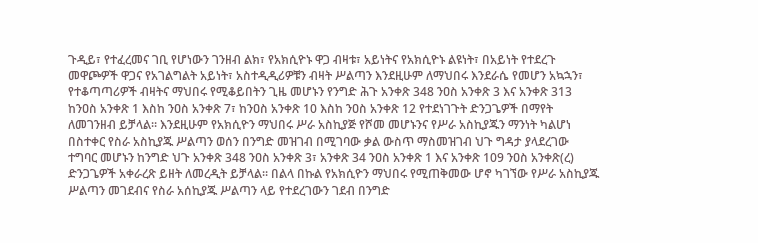ጉዲይ፣ የተፈረመና ገቢ የሆነውን ገንዘብ ልክ፣ የአክሲዮኑ ዋጋ ብዛቱ፣ አይነትና የአክሲዮኑ ልዩነት፣ በአይነት የተደረጉ መዋጮዎች ዋጋና የአገልግልት አይነት፣ አስተዲዲሪዎቹን ብዛት ሥልጣን እንደዚሁም ለማህበሩ እንደራሴ የመሆን አኳኋን፣ የተቆጣጣሪዎች ብዛትና ማህበሩ የሚቆይበትን ጊዜ መሆኑን የንግድ ሕጉ አንቀጽ 348 ንዐስ አንቀጽ 3 እና አንቀጽ 313 ከንዐስ አንቀጽ 1 እስከ ንዐስ አንቀጽ 7፣ ከንዐስ አንቀጽ 10 እስከ ንዐስ አንቀጽ 12 የተደነገጉት ድንጋጌዎች በማየት ለመገንዘብ ይቻላል። እንደዚሁም የአክሲዮን ማህበሩ ሥራ አስኪያጅ የሾመ መሆኑንና የሥራ አስኪያጁን ማንነት ካልሆነ በስተቀር የስራ አስኪያጁ ሥልጣን ወሰን በንግድ መዝገብ በሚገባው ቃል ውስጥ ማስመዝገብ ህጉ ግዳታ ያላደረገው ተግባር መሆኑን ከንግድ ህጉ አንቀጽ 348 ንዐስ አንቀጽ 3፣ አንቀጽ 34 ንዐስ አንቀጽ 1 እና አንቀጽ 109 ንዐስ አንቀጽ(ረ) ድንጋጌዎች አቀራረጽ ይዘት ለመረዲት ይቻላል። በልላ በኩል የአክሲዮን ማህበሩ የሚጠቅመው ሆኖ ካገኘው የሥራ አስኪያጁ ሥልጣን መገደብና የስራ አሰኪያጁ ሥልጣን ላይ የተደረገውን ገደብ በንግድ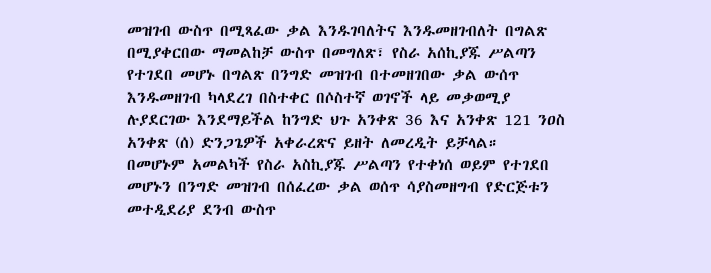መዝገብ ውስጥ በሚጻፈው ቃል እንዱገባለትና እንዱመዘገብለት በግልጽ በሚያቀርበው ማመልከቻ ውስጥ በመግለጽ፣ የስራ አሰኪያጁ ሥልጣን የተገደበ መሆኑ በግልጽ በንግድ መዝገብ በተመዘገበው ቃል ውሰጥ እንዱመዘገብ ካላደረገ በስተቀር በሶስተኛ ወገኖች ላይ መቃወሚያ ሉያደርገው እንደማይችል ከንግድ ህጉ አንቀጽ 36 እና አንቀጽ 121 ንዐስ አንቀጽ (ሰ) ድንጋጌዎች አቀራረጽና ይዘት ለመረዲት ይቻላል።
በመሆኑም አመልካች የስራ አስኪያጁ ሥልጣን የተቀነሰ ወይም የተገደበ መሆኑን በንግድ መዝገብ በሰፈረው ቃል ወሰጥ ሳያስመዘግብ የድርጅቱን መተዲደሪያ ደንብ ውስጥ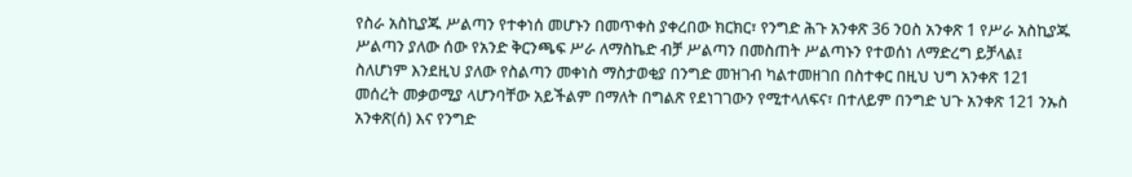የስራ አስኪያጁ ሥልጣን የተቀነሰ መሆኑን በመጥቀስ ያቀረበው ክርክር፣ የንግድ ሕጉ አንቀጽ 36 ንዐስ አንቀጽ 1 የሥራ አስኪያጁ ሥልጣን ያለው ሰው የአንድ ቅርንጫፍ ሥራ ለማስኬድ ብቻ ሥልጣን በመስጠት ሥልጣኑን የተወሰነ ለማድረግ ይቻላል፤
ስለሆነም እንደዚህ ያለው የስልጣን መቀነስ ማስታወቂያ በንግድ መዝገብ ካልተመዘገበ በስተቀር በዚህ ህግ አንቀጽ 121 መሰረት መቃወሚያ ላሆንባቸው አይችልም በማለት በግልጽ የደነገገውን የሚተላለፍና፣ በተለይም በንግድ ህጉ አንቀጽ 121 ንኡስ አንቀጽ(ሰ) እና የንግድ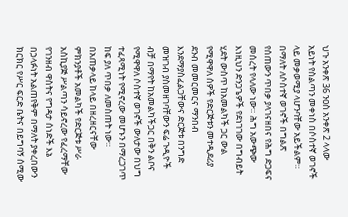ህጉ አንቀጽ 36 ንዐስ አንቀጽ 2 ላላው አይነት የስልጣን መቀነስ በሶስተኛ ወገኖች ላይ መቃወሚያ ላሆንባቸው አይችልም።
በማለት ለሶስተኛ ወገኖች በግልጽ የሰጠውን ጥበቃ ያላገናዘበና የሕግ ድጋፍና መሰረት የላለው ነው። ሕግ አውጭው እነዚህን ድንጋጌዎች የደነገገው በግብይት ሂደት ውስጥ ከአመልካች ጋር ውል የሚዋዋለ ሰዎች የድርጅቱን መተዲደሪያ ደንብ መመርመርና ማንበብ እንደማያስፈልጋቸውና ድርጅቱ በንግድ መዝገብ ያስመዘገባቸውን ፍሬ ጉዲዮች ብቻ በማየት ከአመልካችጋር በቅን ልቦና የሚዋዋለ ሶስተኛ ወገኖች ውለታው በህግ ተፈጻሚነት የሚኖረው መሆኑን በማረጋገጥ ከፍ ያለ ጥበቃ ለመስጠት ነው። በአጠቃላይ ከላይ በዘረዘርናቸው ምክንያቶች አመልካች የድርጅቱ ሥራ አስኪያጅ ሥልጣን ሳይኖረው የፈረማቸው የገንዘብ ዋስትና የግዳታ ሰነድች እኔ በኃላፉነት አልጠየቅም በማለት ያቀረበውን ክርክር የሥር ፍርድ ቤትና በይግባኝ ሰሚው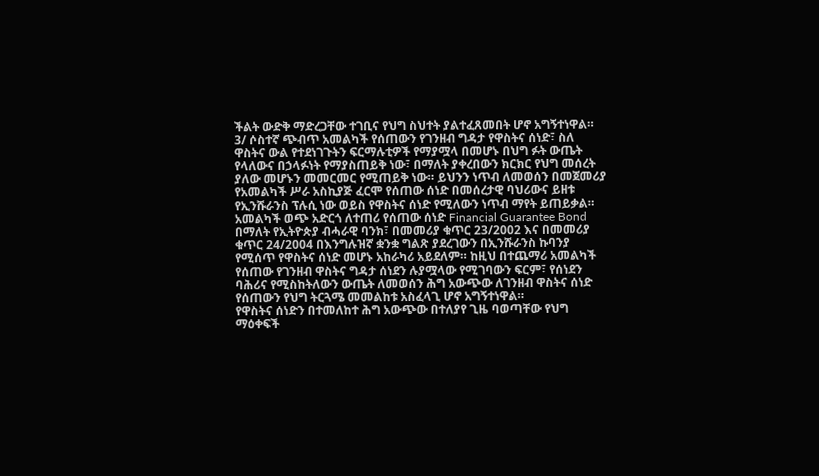ችልት ውድቅ ማድረጋቸው ተገቢና የህግ ስህተት ያልተፈጸመበት ሆኖ አግኝተነዋል።
3/ ሶስተኛ ጭብጥ አመልካች የሰጠውን የገንዘብ ግዳታ የዋስትና ሰነድ፣ ስለ ዋስትና ውል የተደነገጉትን ፍርማሉቲዎች የማያሟላ በመሆኑ በህግ ፉት ውጤት የላለውና በኃላፉነት የማያስጠይቅ ነው፣ በማለት ያቀረበውን ክርክር የህግ መሰረት ያለው መሆኑን መመርመር የሚጠይቅ ነው። ይህንን ነጥብ ለመወሰን በመጀመሪያ የአመልካች ሥራ አስኪያጅ ፈርሞ የሰጠው ሰነድ በመሰረታዊ ባህሪውና ይዘቱ የኢንሹራንስ ፕሉሲ ነው ወይስ የዋስትና ሰነድ የሚለውን ነጥብ ማየት ይጠይቃል። አመልካች ወጭ አድርጎ ለተጠሪ የሰጠው ሰነድ Financial Guarantee Bond በማለት የኢትዮጵያ ብሓራዊ ባንክ፣ በመመሪያ ቁጥር 23/2002 እና በመመሪያ ቁጥር 24/2004 በእንግሉዝኛ ቋንቋ ግልጽ ያደረገውን በኢንሹራንስ ኩባንያ የሚሰጥ የዋስትና ሰነድ መሆኑ አከራካሪ አይደለም። ከዚህ በተጨማሪ አመልካች የሰጠው የገንዘብ ዋስትና ግዳታ ሰነደን ሉያሟላው የሚገባውን ፍርም፣ የሰነደን ባሕሪና የሚስከትለውን ውጤት ለመወሰን ሕግ አውጭው ለገንዘብ ዋስትና ሰነድ የሰጠውን የህግ ትርጓሜ መመልከቱ አስፈላጊ ሆኖ አግኝተነዋል።
የዋስትና ሰነድን በተመለከተ ሕግ አውጭው በተለያየ ጊዜ ባወጣቸው የህግ ማዕቀፍች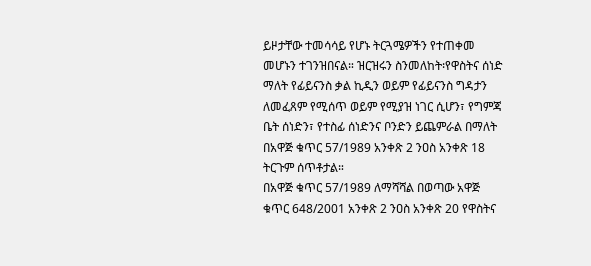ይዞታቸው ተመሳሳይ የሆኑ ትርጓሜዎችን የተጠቀመ መሆኑን ተገንዝበናል። ዝርዝሩን ስንመለከት፡የዋስትና ሰነድ ማለት የፊይናንስ ቃል ኪዲን ወይም የፊይናንስ ግዳታን ለመፈጸም የሚሰጥ ወይም የሚያዝ ነገር ሲሆን፣ የግምጃ ቤት ሰነድን፣ የተስፊ ሰነድንና ቦንድን ይጨምራል በማለት በአዋጅ ቁጥር 57/1989 አንቀጽ 2 ንዐስ አንቀጽ 18 ትርጉም ሰጥቶታል።
በአዋጅ ቁጥር 57/1989 ለማሻሻል በወጣው አዋጅ ቁጥር 648/2001 አንቀጽ 2 ንዐስ አንቀጽ 20 የዋስትና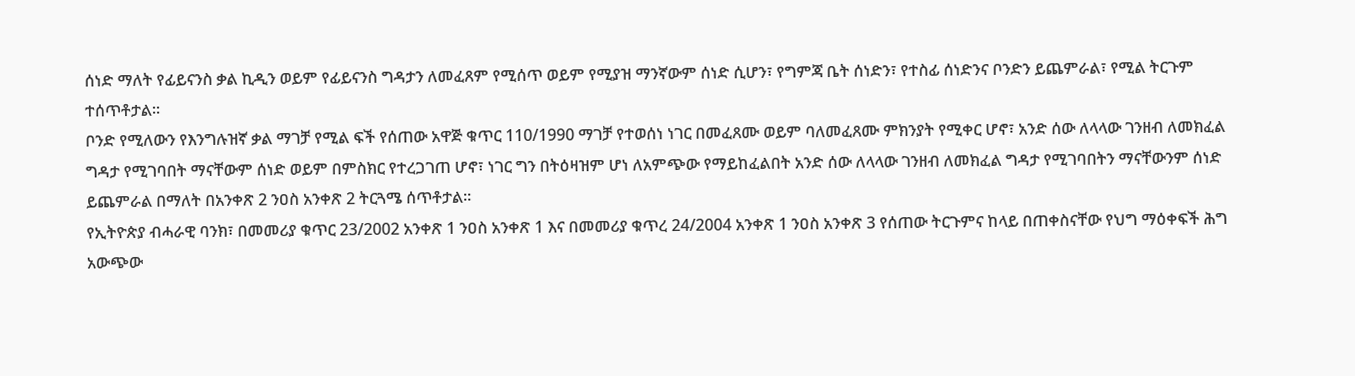ሰነድ ማለት የፊይናንስ ቃል ኪዲን ወይም የፊይናንስ ግዳታን ለመፈጸም የሚሰጥ ወይም የሚያዝ ማንኛውም ሰነድ ሲሆን፣ የግምጃ ቤት ሰነድን፣ የተስፊ ሰነድንና ቦንድን ይጨምራል፣ የሚል ትርጉም ተሰጥቶታል።
ቦንድ የሚለውን የእንግሉዝኛ ቃል ማገቻ የሚል ፍች የሰጠው አዋጅ ቁጥር 110/1990 ማገቻ የተወሰነ ነገር በመፈጸሙ ወይም ባለመፈጸሙ ምክንያት የሚቀር ሆኖ፣ አንድ ሰው ለላላው ገንዘብ ለመክፈል ግዳታ የሚገባበት ማናቸውም ሰነድ ወይም በምስክር የተረጋገጠ ሆኖ፣ ነገር ግን በትዕዛዝም ሆነ ለአምጭው የማይከፈልበት አንድ ሰው ለላላው ገንዘብ ለመክፈል ግዳታ የሚገባበትን ማናቸውንም ሰነድ ይጨምራል በማለት በአንቀጽ 2 ንዐስ አንቀጽ 2 ትርጓሜ ሰጥቶታል።
የኢትዮጵያ ብሓራዊ ባንክ፣ በመመሪያ ቁጥር 23/2002 አንቀጽ 1 ንዐስ አንቀጽ 1 እና በመመሪያ ቁጥረ 24/2004 አንቀጽ 1 ንዐስ አንቀጽ 3 የሰጠው ትርጉምና ከላይ በጠቀስናቸው የህግ ማዕቀፍች ሕግ አውጭው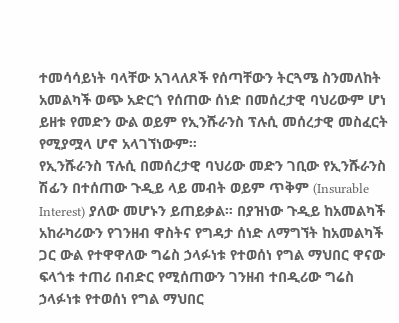ተመሳሳይነት ባላቸው አገላለጾች የሰጣቸውን ትርጓሜ ስንመለከት አመልካች ወጭ አድርጎ የሰጠው ሰነድ በመሰረታዊ ባህሪውም ሆነ ይዘቱ የመድን ውል ወይም የኢንሹራንስ ፕሉሲ መሰረታዊ መስፈርት የሚያሟላ ሆኖ አላገኘነውም።
የኢንሹራንስ ፕሉሲ በመሰረታዊ ባህሪው መድን ገቢው የኢንሹራንስ ሽፊን በተሰጠው ጉዲይ ላይ መብት ወይም ጥቅም (Insurable Interest) ያለው መሆኑን ይጠይቃል። በያዝነው ጉዲይ ከአመልካች አከራካሪውን የገንዘብ ዋስትና የግዳታ ሰነድ ለማግኘት ከአመልካች ጋር ውል የተዋዋለው ግሬስ ኃላፉነቱ የተወሰነ የግል ማህበር ዋናው ፍላጎቱ ተጠሪ በብድር የሚሰጠውን ገንዘብ ተበዲሪው ግሬስ ኃላፉነቱ የተወሰነ የግል ማህበር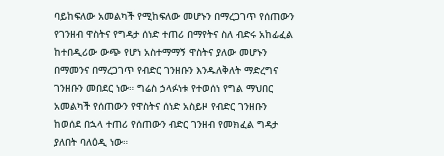ባይከፍለው አመልካች የሚከፍለው መሆኑን በማረጋገጥ የሰጠውን የገንዘብ ዋስትና የግዳታ ሰነድ ተጠሪ በማየትና ስለ ብድሩ አከፊፈል ከተበዲሪው ውጭ የሆነ አስተማማኝ ዋስትና ያለው መሆኑን በማመንና በማረጋገጥ የብድር ገንዘቡን እንዱለቅለት ማድረግና ገንዘቡን መበደር ነው። ግሬስ ኃላፉነቱ የተወሰነ የግል ማህበር አመልካች የሰጠውን የዋስትና ሰነድ አስይዞ የብድር ገንዘቡን ከወሰደ በኋላ ተጠሪ የሰጠውን ብድር ገንዘብ የመክፈል ግዳታ ያለበት ባለዕዲ ነው።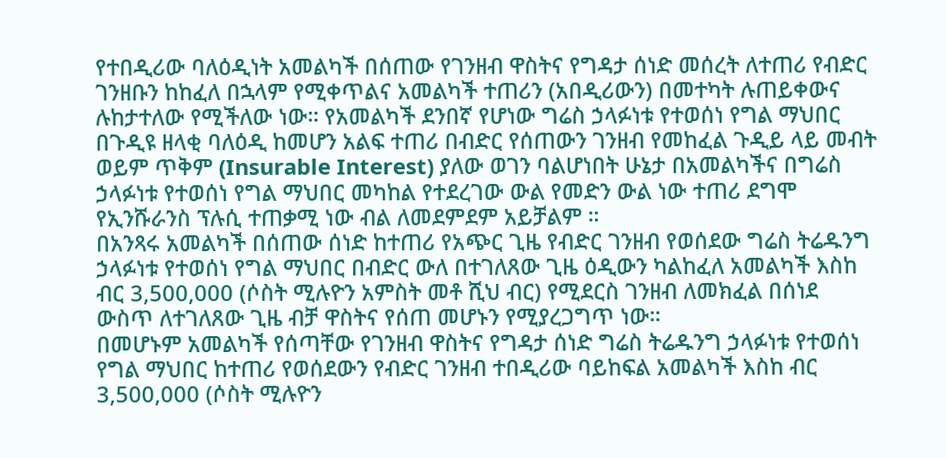የተበዲሪው ባለዕዲነት አመልካች በሰጠው የገንዘብ ዋስትና የግዳታ ሰነድ መሰረት ለተጠሪ የብድር ገንዘቡን ከከፈለ በኋላም የሚቀጥልና አመልካች ተጠሪን (አበዲሪውን) በመተካት ሉጠይቀውና ሉከታተለው የሚችለው ነው። የአመልካች ደንበኛ የሆነው ግሬስ ኃላፉነቱ የተወሰነ የግል ማህበር በጉዲዩ ዘላቂ ባለዕዲ ከመሆን አልፍ ተጠሪ በብድር የሰጠውን ገንዘብ የመከፈል ጉዲይ ላይ መብት ወይም ጥቅም (Insurable Interest) ያለው ወገን ባልሆነበት ሁኔታ በአመልካችና በግሬስ ኃላፉነቱ የተወሰነ የግል ማህበር መካከል የተደረገው ውል የመድን ውል ነው ተጠሪ ደግሞ የኢንሹራንስ ፕሉሲ ተጠቃሚ ነው ብል ለመደምደም አይቻልም ።
በአንጻሩ አመልካች በሰጠው ሰነድ ከተጠሪ የአጭር ጊዜ የብድር ገንዘብ የወሰደው ግሬስ ትሬዱንግ ኃላፉነቱ የተወሰነ የግል ማህበር በብድር ውለ በተገለጸው ጊዜ ዕዲውን ካልከፈለ አመልካች እስከ ብር 3,500,000 (ሶስት ሚሉዮን አምስት መቶ ሺህ ብር) የሚደርስ ገንዘብ ለመክፈል በሰነደ ውስጥ ለተገለጸው ጊዜ ብቻ ዋስትና የሰጠ መሆኑን የሚያረጋግጥ ነው።
በመሆኑም አመልካች የሰጣቸው የገንዘብ ዋስትና የግዳታ ሰነድ ግሬስ ትሬዱንግ ኃላፉነቱ የተወሰነ የግል ማህበር ከተጠሪ የወሰደውን የብድር ገንዘብ ተበዲሪው ባይከፍል አመልካች እስከ ብር 3,500,000 (ሶስት ሚሉዮን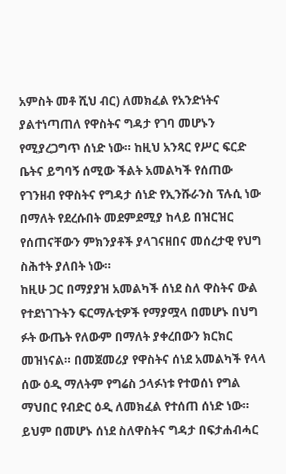አምስት መቶ ሺህ ብር) ለመክፈል የአንድነትና ያልተነጣጠለ የዋስትና ግዳታ የገባ መሆኑን የሚያረጋግጥ ሰነድ ነው። ከዚህ አንጻር የሥር ፍርድ ቤትና ይግባኝ ሰሚው ችልት አመልካች የሰጠው የገንዘብ የዋስትና የግዳታ ሰነድ የኢንሹራንስ ፕሉሲ ነው በማለት የደረሱበት መደምደሚያ ከላይ በዝርዝር የሰጠናቸውን ምክንያቶች ያላገናዘበና መሰረታዊ የህግ ስሕተት ያለበት ነው።
ከዚሁ ጋር በማያያዝ አመልካች ሰነደ ስለ ዋስትና ውል የተደነገጉትን ፍርማሉቲዎች የማያሟላ በመሆኑ በህግ ፉት ውጤት የለውም በማለት ያቀረበውን ክርክር መዝነናል። በመጀመሪያ የዋስትና ሰነደ አመልካች የላላ ሰው ዕዲ ማለትም የግሬስ ኃላፉነቱ የተወሰነ የግል ማህበር የብድር ዕዲ ለመክፈል የተሰጠ ሰነድ ነው። ይህም በመሆኑ ሰነደ ስለዋስትና ግዳታ በፍታሐብሓር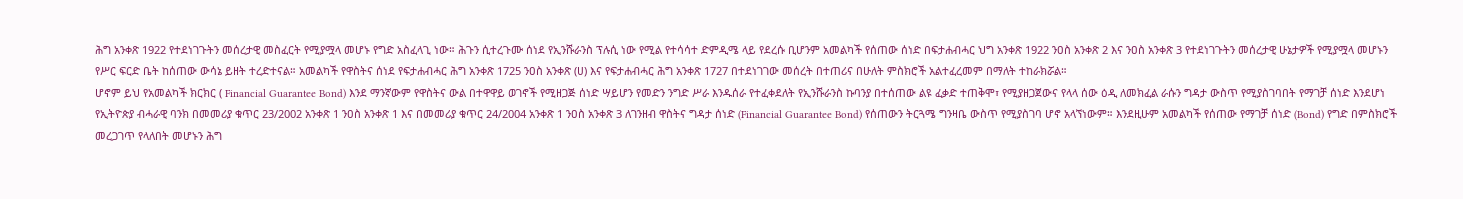ሕግ አንቀጽ 1922 የተደነገጉትን መሰረታዊ መስፈርት የሚያሟላ መሆኑ የግድ አስፈላጊ ነው። ሕጉን ሲተረጉሙ ሰነደ የኢንሹራንስ ፕሉሲ ነው የሚል የተሳሳተ ድምዲሜ ላይ የደረሱ ቢሆንም አመልካች የሰጠው ሰነድ በፍታሐብሓር ህግ አንቀጽ 1922 ንዐስ አንቀጽ 2 እና ንዐስ አንቀጽ 3 የተደነገጉትን መሰረታዊ ሁኔታዎች የሚያሟላ መሆኑን የሥር ፍርድ ቤት ከሰጠው ውሳኔ ይዘት ተረድተናል። አመልካች የዋስትና ሰነደ የፍታሐብሓር ሕግ አንቀጽ 1725 ንዐስ አንቀጽ (ሀ) እና የፍታሐብሓር ሕግ አንቀጽ 1727 በተደነገገው መሰረት በተጠሪና በሁለት ምስክሮች አልተፈረመም በማለት ተከራክሯል።
ሆኖም ይህ የአመልካች ክርክር ( Financial Guarantee Bond) እንደ ማንኛውም የዋስትና ውል በተዋዋይ ወገኖች የሚዘጋጅ ሰነድ ሣይሆን የመድን ንግድ ሥራ እንዱሰራ የተፈቀደለት የኢንሹራንስ ኩባንያ በተሰጠው ልዩ ፈቃድ ተጠቅሞ፣ የሚያዘጋጀውና የላላ ሰው ዕዲ ለመክፈል ራሱን ግዳታ ውስጥ የሚያስገባበት የማገቻ ሰነድ እንደሆነ የኢትዮጵያ ብሓራዊ ባንክ በመመሪያ ቁጥር 23/2002 አንቀጽ 1 ንዐስ አንቀጽ 1 እና በመመሪያ ቁጥር 24/2004 አንቀጽ 1 ንዐስ አንቀጽ 3 ለገንዘብ ዋስትና ግዳታ ሰነድ (Financial Guarantee Bond) የሰጠውን ትርጓሜ ግንዛቤ ውስጥ የሚያስገባ ሆኖ አላኘነውም። እንደዚሁም አመልካች የሰጠው የማገቻ ሰነድ (Bond) የግድ በምስክሮች መረጋገጥ የላለበት መሆኑን ሕግ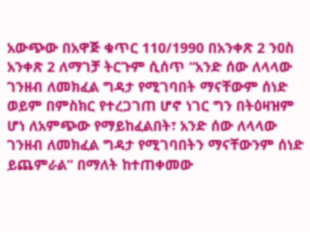አውጭው በአዋጅ ቁጥር 110/1990 በአንቀጽ 2 ንዐስ አንቀጽ 2 ለማገቻ ትርጉም ሲሰጥ “አንድ ሰው ለላላው ገንዘብ ለመክፈል ግዳታ የሚገባበት ማናቸውም ሰነድ ወይም በምስክር የተረጋገጠ ሆኖ ነገር ግን በትዕዛዝም ሆነ ለአምጭው የማይከፈልበት፣ አንድ ሰው ለላላው ገንዘብ ለመክፈል ግዳታ የሚገባበትን ማናቸውንም ሰነድ ይጨምራል” በማለት ከተጠቀመው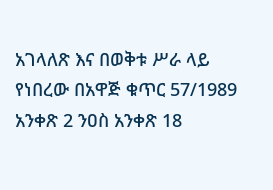አገላለጽ እና በወቅቱ ሥራ ላይ የነበረው በአዋጅ ቁጥር 57/1989 አንቀጽ 2 ንዐስ አንቀጽ 18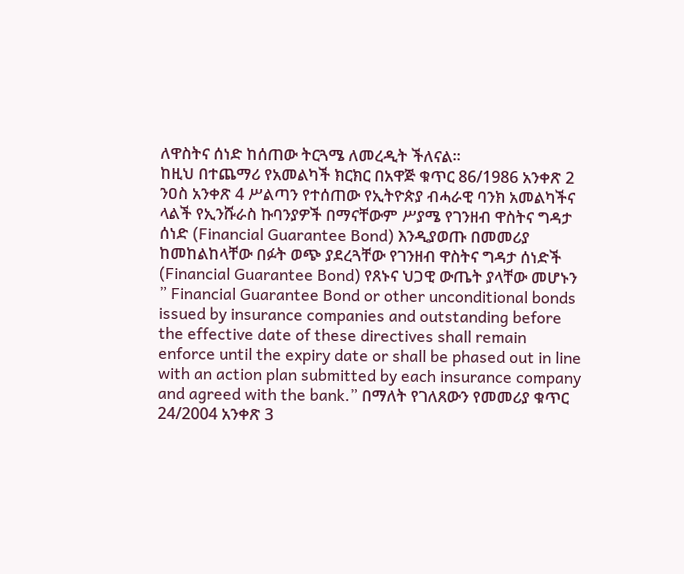ለዋስትና ሰነድ ከሰጠው ትርጓሜ ለመረዲት ችለናል።
ከዚህ በተጨማሪ የአመልካች ክርክር በአዋጅ ቁጥር 86/1986 አንቀጽ 2 ንዐስ አንቀጽ 4 ሥልጣን የተሰጠው የኢትዮጵያ ብሓራዊ ባንክ አመልካችና ላልች የኢንሹራስ ኩባንያዎች በማናቸውም ሥያሜ የገንዘብ ዋስትና ግዳታ ሰነድ (Financial Guarantee Bond) እንዲያወጡ በመመሪያ ከመከልከላቸው በፉት ወጭ ያደረጓቸው የገንዘብ ዋስትና ግዳታ ሰነድች (Financial Guarantee Bond) የጸኑና ህጋዊ ውጤት ያላቸው መሆኑን ” Financial Guarantee Bond or other unconditional bonds issued by insurance companies and outstanding before the effective date of these directives shall remain enforce until the expiry date or shall be phased out in line with an action plan submitted by each insurance company and agreed with the bank.” በማለት የገለጸውን የመመሪያ ቁጥር 24/2004 አንቀጽ 3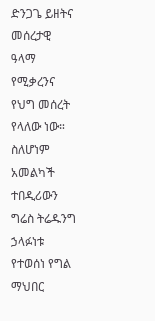ድንጋጌ ይዘትና መሰረታዊ ዓላማ የሚቃረንና የህግ መሰረት የላለው ነው።
ስለሆነም አመልካች ተበዲሪውን ግሬስ ትሬዱንግ ኃላፉነቱ የተወሰነ የግል ማህበር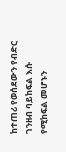ከተጠሪ የወሰደውን የብድር ገንዘብ ባይከፍል እሱ የሚከፍል መሆኑን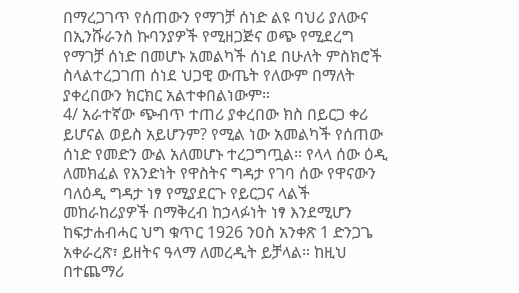በማረጋገጥ የሰጠውን የማገቻ ሰነድ ልዩ ባህሪ ያለውና በኢንሹራንስ ኩባንያዎች የሚዘጋጅና ወጭ የሚደረግ የማገቻ ሰነድ በመሆኑ አመልካች ሰነደ በሁለት ምስክሮች ስላልተረጋገጠ ሰነደ ህጋዊ ውጤት የለውም በማለት ያቀረበውን ክርክር አልተቀበልነውም።
4/ አራተኛው ጭብጥ ተጠሪ ያቀረበው ክስ በይርጋ ቀሪ ይሆናል ወይስ አይሆንም? የሚል ነው አመልካች የሰጠው ሰነድ የመድን ውል አለመሆኑ ተረጋግጧል። የላላ ሰው ዕዲ ለመክፈል የአንድነት የዋስትና ግዳታ የገባ ሰው የዋናውን ባለዕዲ ግዳታ ነፃ የሚያደርጉ የይርጋና ላልች መከራከሪያዎች በማቅረብ ከኃላፉነት ነፃ እንደሚሆን ከፍታሐብሓር ህግ ቁጥር 1926 ንዐስ አንቀጽ 1 ድንጋጌ አቀራረጽ፣ ይዘትና ዓላማ ለመረዲት ይቻላል። ከዚህ በተጨማሪ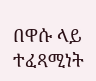በዋሱ ላይ ተፈጻሚነት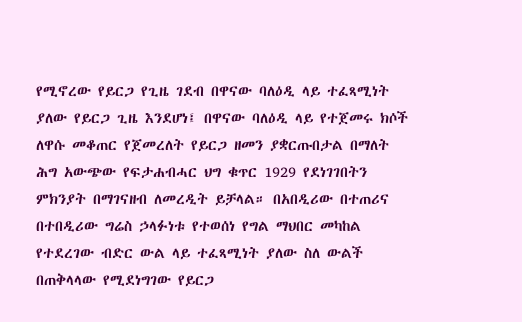የሚኖረው የይርጋ የጊዜ ገደብ በዋናው ባለዕዲ ላይ ተፈጻሚነት ያለው የይርጋ ጊዜ እንደሆነ፤ በዋናው ባለዕዲ ላይ የተጀመሩ ክሶች ለዋሱ መቆጠር የጀመረለት የይርጋ ዘመን ያቋርጡበታል በማለት ሕግ አውጭው የፍታሐብሓር ህግ ቁጥር 1929 የደነገገበትን ምክንያት በማገናዘብ ለመረዲት ይቻላል። በአበዲሪው በተጠሪና በተበዲሪው ግሬስ ኃላፉነቱ የተወሰነ የግል ማህበር መካከል የተደረገው ብድር ውል ላይ ተፈጻሚነት ያለው ስለ ውልች በጠቅላላው የሚደነግገው የይርጋ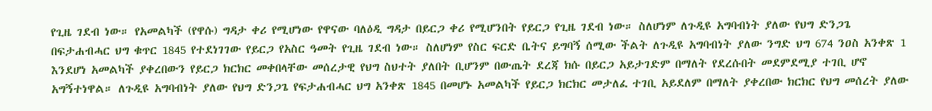የጊዜ ገደብ ነው። የአመልካች (የዋሱ) ግዳታ ቀሪ የሚሆነው የዋናው ባለዕዲ ግዳታ በይርጋ ቀሪ የሚሆንበት የይርጋ የጊዜ ገደብ ነው። ስለሆነም ለጉዲዩ አግባብነት ያለው የህግ ድንጋጌ በፍታሐብሓር ህግ ቁጥር 1845 የተደነገገው የይርጋ የአስር ዓመት የጊዜ ገደብ ነው። ስለሆነም የስር ፍርድ ቤትና ይግባኝ ሰሚው ችልት ለጉዲዩ አግባብነት ያለው ንግድ ህግ 674 ንዐስ አንቀጽ 1 እንደሆነ አመልካች ያቀረበውን የይርጋ ክርክር መቀበላቸው መሰረታዊ የህግ ስህተት ያለበት ቢሆንም በውጤት ደረጃ ክሱ በይርጋ አይታገድም በማለት የደረሱበት መደምደሚያ ተገቢ ሆኖ አግኝተነዋል። ለጉዲዩ አግባብነት ያለው የህግ ድንጋጌ የፍታሐብሓር ህግ አንቀጽ 1845 በመሆኑ አመልካች የይርጋ ክርክር መታለፈ ተገቢ አይደለም በማለት ያቀረበው ክርክር የህግ መሰረት ያለው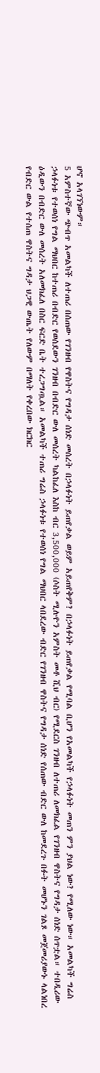ሆኖ አላገኘነውም።
5 አምስተኛው ጭብጥ አመልካች ለተጠሪ በሰጠው የገንዘብ የዋስትና የግዳታ ሰነድ መሰረት በኃላፉነት ይጠየቃል ወይም አይጠየቅም? በኃላፉነት ይጠየቃል የሚባል ቢሆን የአመልካች የኃላፉነት መጠን ምን ያህል ነው? የሚለው ነው። አመልካች ግሬስ ኃላፉነቱ የተወሰነ የግል ማህበር ከተጠሪ በብድር የወሰደውን ገንዘብ በብድር ውለ መሰረት ካልከፈለ እስከ ብር 3,500,000 (ሶስት ሚሉዮን አምስት መቶ ሺህ ብር) የሚደርስ ገንዘብ ለተጠሪ ለመክፈል የገንዘብ ዋስትና የግዳታ ሰነድ ሰጥቷል። ተበዲሪው ዕዲውን በብድር ውለ መሰረት አለመክፈለ በስር ፍርድ ቤት ተረጋግጧል። አመልካች ተጠሪ ግሬስ ኃላፉነቱ የተወሰነ የግል ማህበር ላበደረው ብድር የገንዘብ ዋስትና የግዳታ ሰነድ የሰጠው ብድር ውለ ከመደረጉ በፉት መሆኑን ገልጾ መጀመሪያውኑ ላልነበረ የብድር ውል የተሰጠ ዋስትና ግዳታ ህጋዊ ውጤት የለውም በማለት የቀረበው ክርክር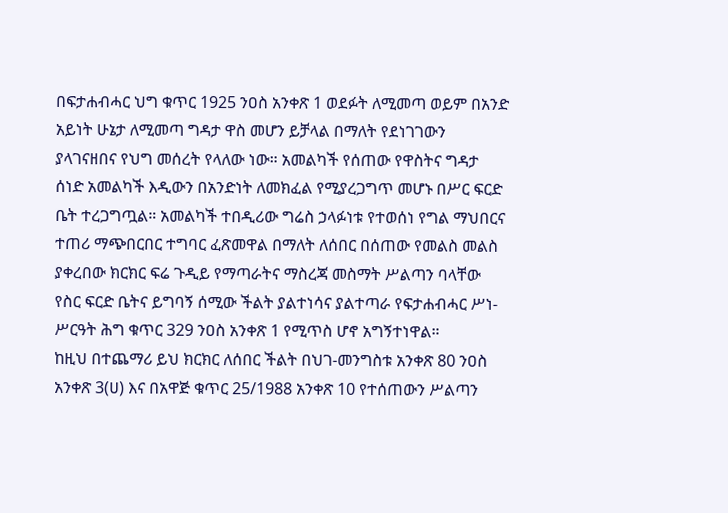በፍታሐብሓር ህግ ቁጥር 1925 ንዐስ አንቀጽ 1 ወደፉት ለሚመጣ ወይም በአንድ አይነት ሁኔታ ለሚመጣ ግዳታ ዋስ መሆን ይቻላል በማለት የደነገገውን ያላገናዘበና የህግ መሰረት የላለው ነው። አመልካች የሰጠው የዋስትና ግዳታ ሰነድ አመልካች እዲውን በአንድነት ለመክፈል የሚያረጋግጥ መሆኑ በሥር ፍርድ ቤት ተረጋግጧል። አመልካች ተበዲሪው ግሬስ ኃላፉነቱ የተወሰነ የግል ማህበርና ተጠሪ ማጭበርበር ተግባር ፈጽመዋል በማለት ለሰበር በሰጠው የመልስ መልስ ያቀረበው ክርክር ፍሬ ጉዲይ የማጣራትና ማስረጃ መስማት ሥልጣን ባላቸው የስር ፍርድ ቤትና ይግባኝ ሰሚው ችልት ያልተነሳና ያልተጣራ የፍታሐብሓር ሥነ-ሥርዓት ሕግ ቁጥር 329 ንዐስ አንቀጽ 1 የሚጥስ ሆኖ አግኝተነዋል።
ከዚህ በተጨማሪ ይህ ክርክር ለሰበር ችልት በህገ-መንግስቱ አንቀጽ 80 ንዐስ አንቀጽ 3(ሀ) እና በአዋጅ ቁጥር 25/1988 አንቀጽ 10 የተሰጠውን ሥልጣን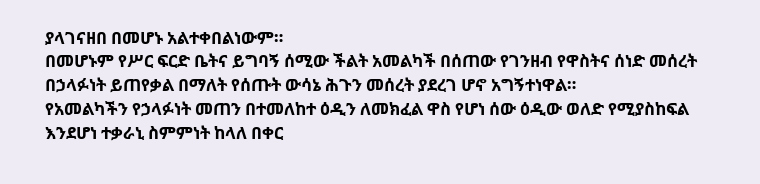ያላገናዘበ በመሆኑ አልተቀበልነውም።
በመሆኑም የሥር ፍርድ ቤትና ይግባኝ ሰሚው ችልት አመልካች በሰጠው የገንዘብ የዋስትና ሰነድ መሰረት በኃላፉነት ይጠየቃል በማለት የሰጡት ውሳኔ ሕጉን መሰረት ያደረገ ሆኖ አግኝተነዋል።
የአመልካችን የኃላፉነት መጠን በተመለከተ ዕዲን ለመክፈል ዋስ የሆነ ሰው ዕዲው ወለድ የሚያስከፍል እንደሆነ ተቃራኒ ስምምነት ከላለ በቀር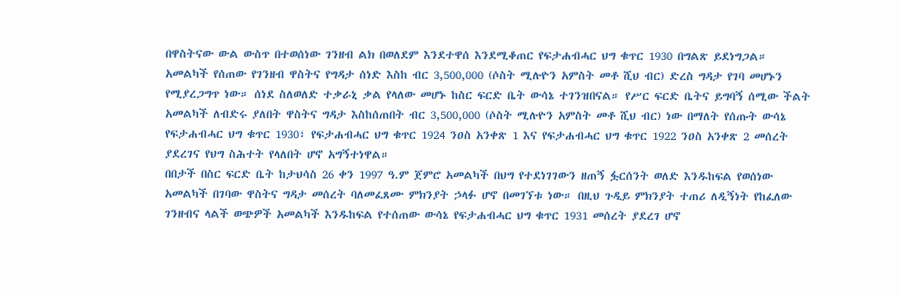በዋስትናው ውል ውስጥ በተወሰነው ገንዘብ ልክ በወለደም እንደተዋሰ እንደሚቆጠር የፍታሐብሓር ህግ ቁጥር 1930 በግልጽ ይደነግጋል። አመልካች የሰጠው የገንዘብ ዋስትና የግዳታ ሰነድ እስከ ብር 3,500,000 (ሶስት ሚሉዮን አምስት መቶ ሺህ ብር) ድረስ ግዳታ የገባ መሆኑን የሚያረጋግጥ ነው። ሰነደ ስለወለድ ተቃራኒ ቃል የላለው መሆኑ ከስር ፍርድ ቤት ውሳኔ ተገንዝበናል። የሥር ፍርድ ቤትና ይግባኝ ሰሚው ችልት አመልካች ለብድሩ ያለበት ዋስትና ግዳታ እስከሰጠበት ብር 3,500,000 (ሶስት ሚሉዮን አምስት መቶ ሺህ ብር) ነው በማለት የሰጡት ውሳኔ የፍታሐብሓር ህግ ቁጥር 1930፣ የፍታሐብሓር ህግ ቁጥር 1924 ንዐስ አንቀጽ 1 እና የፍታሐብሓር ህግ ቁጥር 1922 ንዐስ አንቀጽ 2 መሰረት ያደረገና የህግ ስሕተት የላለበት ሆኖ አግኝተነዋል።
በበታች በስር ፍርድ ቤት ከታህሳስ 26 ቀን 1997 ዓ.ም ጀምሮ አመልካች በህግ የተደነገገውን ዘጠኝ ፏርሰንት ወለድ እንዱከፍል የወሰነው አመልካች በገባው ዋስትና ግዳታ መሰረት ባለመፈጸሙ ምክንያት ኃላፉ ሆኖ በመገኘቱ ነው። በዚህ ጉዲይ ምክንያት ተጠሪ ለዲኝነት የከፈለው ገንዘብና ላልች ወጭዎች አመልካች እንዱከፍል የተሰጠው ውሳኔ የፍታሐብሓር ህግ ቁጥር 1931 መሰረት ያደረገ ሆኖ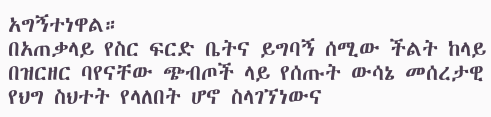አግኝተነዋል።
በአጠቃላይ የስር ፍርድ ቤትና ይግባኝ ሰሚው ችልት ከላይ በዝርዘር ባየናቸው ጭብጦች ላይ የሰጡት ውሳኔ መሰረታዊ የህግ ስህተት የላለበት ሆኖ ስላገኘነውና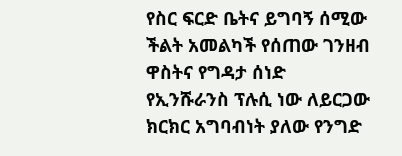የስር ፍርድ ቤትና ይግባኝ ሰሚው ችልት አመልካች የሰጠው ገንዘብ ዋስትና የግዳታ ሰነድ የኢንሹራንስ ፕሉሲ ነው ለይርጋው ክርክር አግባብነት ያለው የንግድ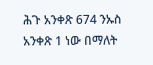ሕጉ አንቀጽ 674 ንኡስ አንቀጽ 1 ነው በማለት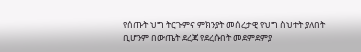የሰጡት ህግ ትርጉምና ምክንያት መሰረታዊ የህግ ስህተት ያለበት ቢሆንም በውጤት ደረጃ የደረሱበት መደምደምያ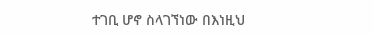ተገቢ ሆኖ ስላገኘነው በእነዚህ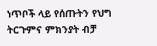ነጥቦች ላይ የሰጡትን የህግ ትርጉምና ምክንያት ብቻ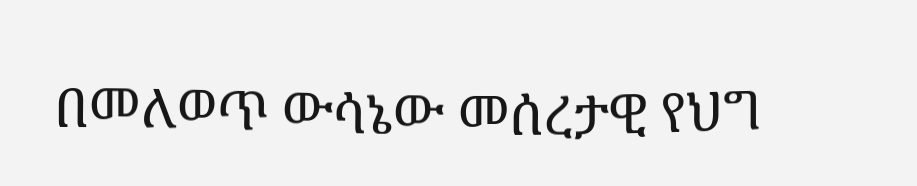በመለወጥ ውሳኔው መሰረታዊ የህግ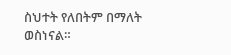ስህተት የለበትም በማለት ወስነናል።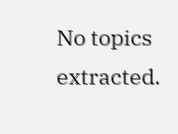No topics extracted.